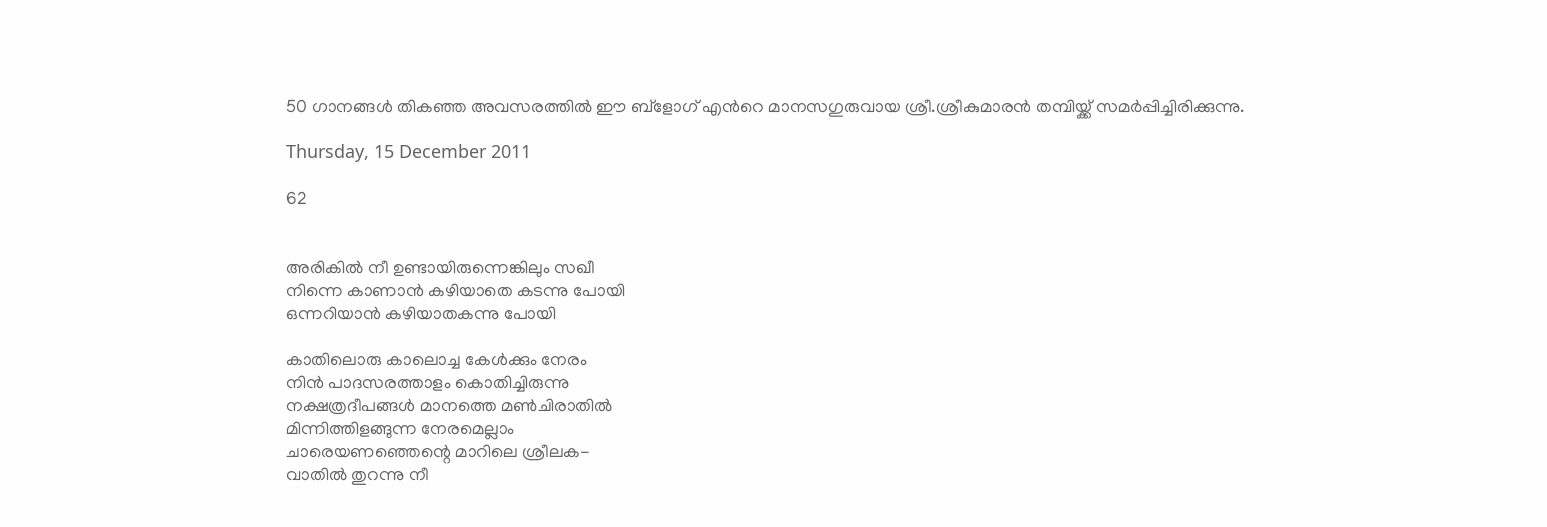50 ഗാനങ്ങള്‍ തികഞ്ഞ അവസരത്തില്‍ ഈ ബ്ളോഗ് എന്‍റെ മാനസഗുരുവായ ശ്രീ.ശ്രീകുമാരന്‍ തമ്പിയ്ക്ക് സമര്‍പ്പിച്ചിരിക്കുന്നു.

Thursday, 15 December 2011

62


അരികില്‍ നീ ഉണ്ടായിരുന്നെങ്കിലും സഖീ
നിന്നെ കാണാന്‍ കഴിയാതെ കടന്നു പോയി
ഒന്നറിയാന്‍ കഴിയാതകന്നു പോയി

കാതിലൊരു കാലൊച്ച കേള്‍ക്കും നേരം
നിന്‍ പാദസരത്താളം കൊതിച്ചിരുന്നു
നക്ഷത്രദീപങ്ങള്‍ മാനത്തെ മണ്‍ചിരാതില്‍
മിന്നിത്തിളങ്ങുന്ന നേരമെല്ലാം
ചാരെയണഞ്ഞെന്റെ മാറിലെ ശ്രീലക-
വാതില്‍ തുറന്നു നീ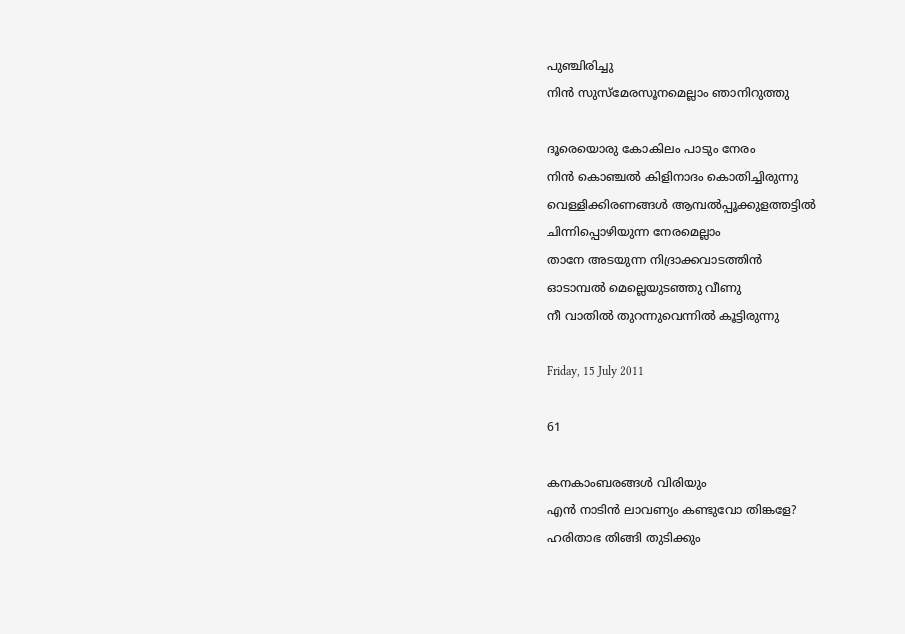പുഞ്ചിരിച്ചു
നിന്‍ സുസ്മേരസൂനമെല്ലാം ഞാനിറുത്തു

ദൂരെയൊരു കോകിലം പാടും നേരം
നിന്‍ കൊഞ്ചല്‍ കിളിനാദം കൊതിച്ചിരുന്നു
വെള്ളിക്കിരണങ്ങള്‍ ആമ്പല്‍പ്പൂക്കുളത്തട്ടില്‍
ചിന്നിപ്പൊഴിയുന്ന നേരമെല്ലാം
താനേ അടയുന്ന നിദ്രാക്കവാടത്തിന്‍
ഓടാമ്പല്‍ മെല്ലെയുടഞ്ഞു വീണു
നീ വാതില്‍ തുറന്നുവെന്നില്‍ കൂട്ടിരുന്നു

Friday, 15 July 2011

61

കനകാംബരങ്ങള്‍ വിരിയും
എന്‍ നാടിന്‍ ലാവണ്യം കണ്ടുവോ തിങ്കളേ?
ഹരിതാഭ തിങ്ങി തുടിക്കും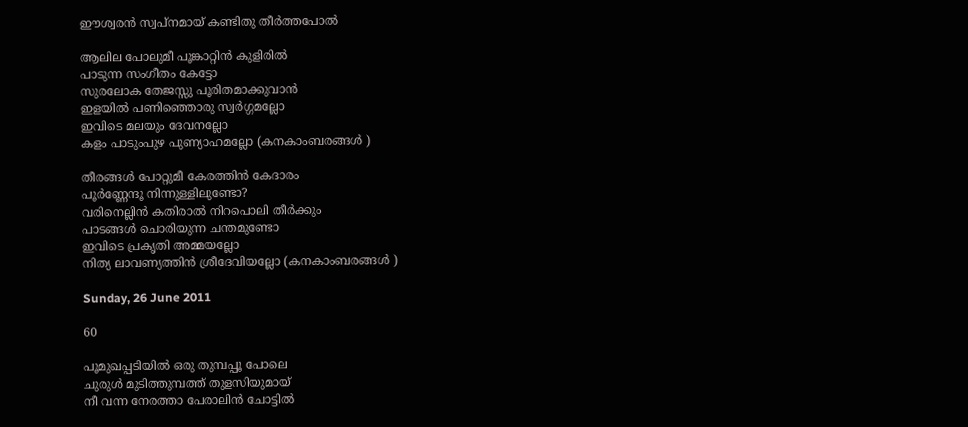ഈശ്വരന്‍ സ്വപ്നമായ് കണ്ടിതു തീര്‍ത്തപോല്‍

ആലില പോലുമീ പൂങ്കാറ്റിന്‍ കുളിരില്‍
പാടുന്ന സംഗീതം കേട്ടോ
സുരലോക തേജസ്സു പൂരിതമാക്കുവാന്‍
ഇളയില്‍ പണിഞ്ഞൊരു സ്വര്‍ഗ്ഗമല്ലോ
ഇവിടെ മലയും ദേവനല്ലോ
കളം പാടുംപുഴ പുണ്യാഹമല്ലോ (കനകാംബരങ്ങള്‍ )

തീരങ്ങള്‍ പോറ്റുമീ കേരത്തിന്‍ കേദാരം
പൂര്‍ണ്ണേന്ദൂ നിന്നുള്ളിലുണ്ടോ?
വരിനെല്ലിന്‍ കതിരാല്‍ നിറപൊലി തീര്‍ക്കും
പാടങ്ങള്‍ ചൊരിയുന്ന ചന്തമുണ്ടോ
ഇവിടെ പ്രകൃതി അമ്മയല്ലോ
നിത്യ ലാവണ്യത്തിന്‍ ശ്രീദേവിയല്ലോ (കനകാംബരങ്ങള്‍ )

Sunday, 26 June 2011

60

പൂമുഖപ്പടിയില്‍ ഒരു തുമ്പപ്പൂ പോലെ
ചുരുള്‍ മുടിത്തുമ്പത്ത് തുളസിയുമായ്
നീ വന്ന നേരത്താ പേരാലിന്‍ ചോട്ടില്‍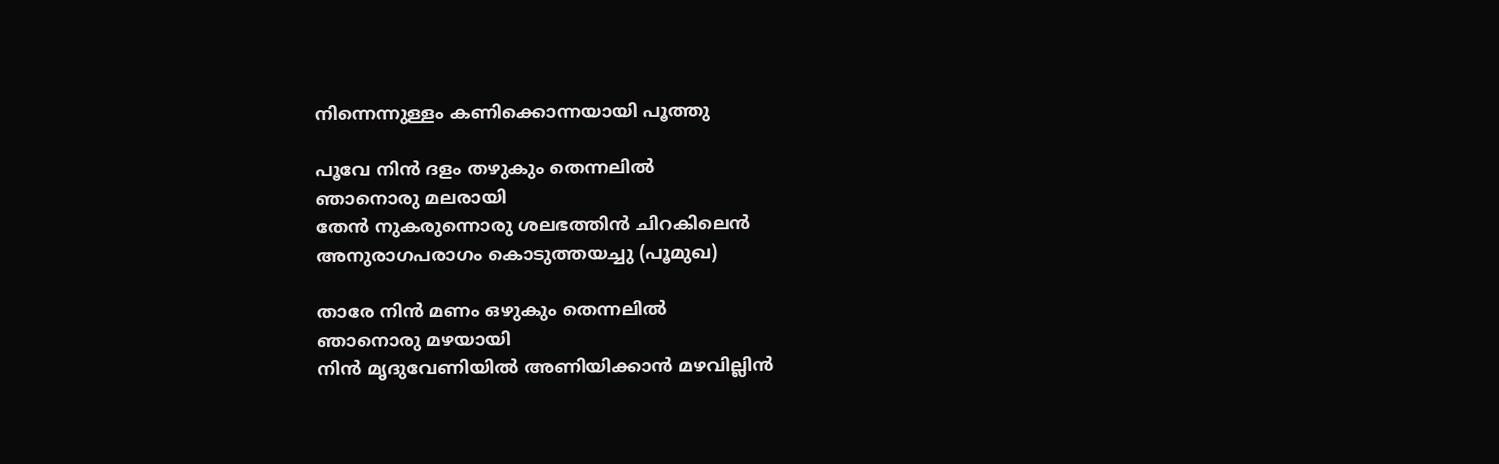നിന്നെന്നുള്ളം കണിക്കൊന്നയായി പൂത്തു

പൂവേ നിന്‍ ദളം തഴുകും തെന്നലില്‍
ഞാനൊരു മലരായി
തേന്‍ നുകരുന്നൊരു ശലഭത്തിന്‍ ചിറകിലെന്‍
അനുരാഗപരാഗം കൊടുത്തയച്ചു (പൂമുഖ)

താരേ നിന്‍ മണം ഒഴുകും തെന്നലില്‍
ഞാനൊരു മഴയായി
നിന്‍ മൃദുവേണിയില്‍ അണിയിക്കാന്‍ മഴവില്ലിന്‍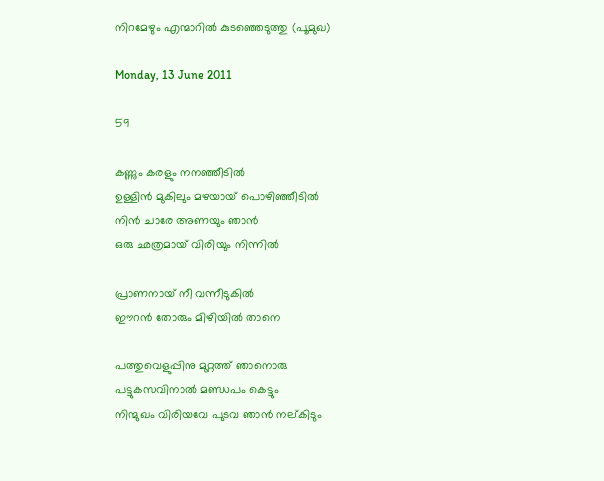നിറമേഴും എന്മാറില്‍ കുടഞ്ഞെടുത്തു (പൂമുഖ)

Monday, 13 June 2011

59

കണ്ണും കരളും നനഞ്ഞീടില്‍
ഉള്ളിന്‍ മുകിലും മഴയായ് പൊഴിഞ്ഞീടില്‍
നിന്‍ ചാരേ അണയും ഞാന്‍
ഒരു ഛത്രമായ് വിരിയും നിന്നില്‍

പ്രാണനായ് നീ വന്നീടുകില്‍
ഈറന്‍ തോരും മിഴിയില്‍ താനെ

പത്തുവെളുപ്പിനു മുറ്റത്ത് ഞാനൊരു
പട്ടുകസവിനാല്‍ മണ്ഡപം കെട്ടും
നിന്മുഖം വിരിയവേ പുടവ ഞാന്‍ നല്കിടും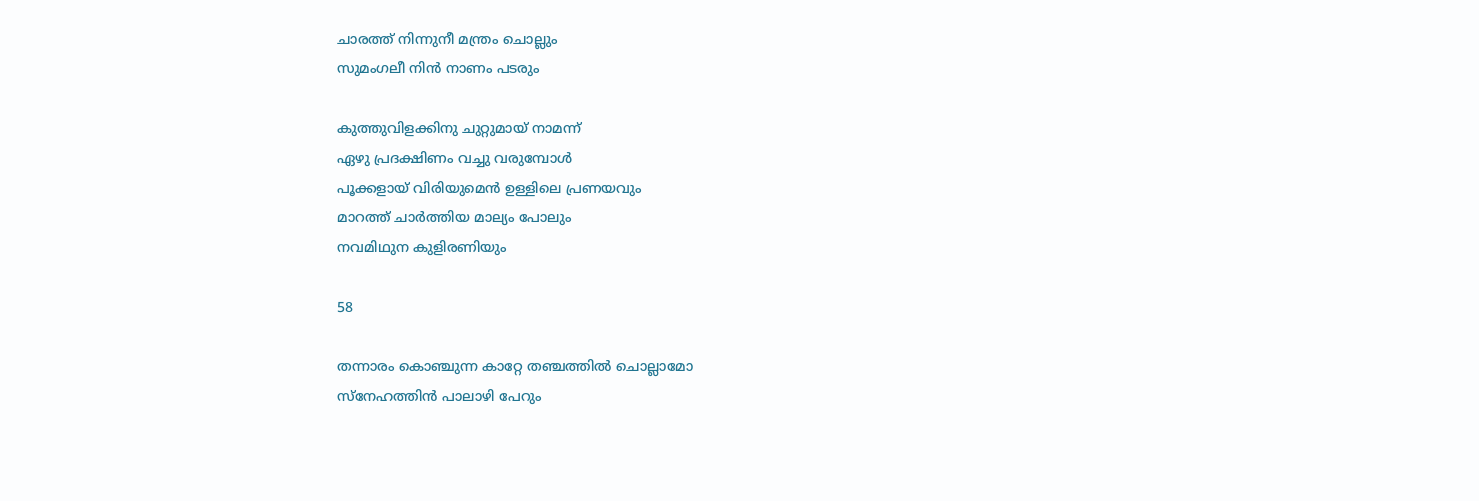ചാരത്ത് നിന്നുനീ മന്ത്രം ചൊല്ലും
സുമംഗലീ നിന്‍ നാണം പടരും

കുത്തുവിളക്കിനു ചുറ്റുമായ് നാമന്ന്
ഏഴു പ്രദക്ഷിണം വച്ചു വരുമ്പോള്‍
പൂക്കളായ് വിരിയുമെന്‍ ഉള്ളിലെ പ്രണയവും
മാറത്ത് ചാര്‍ത്തിയ മാല്യം പോലും
നവമിഥുന കുളിരണിയും

58

തന്നാരം കൊഞ്ചുന്ന കാറ്റേ തഞ്ചത്തില്‍ ചൊല്ലാമോ
സ്നേഹത്തിന്‍ പാലാഴി പേറും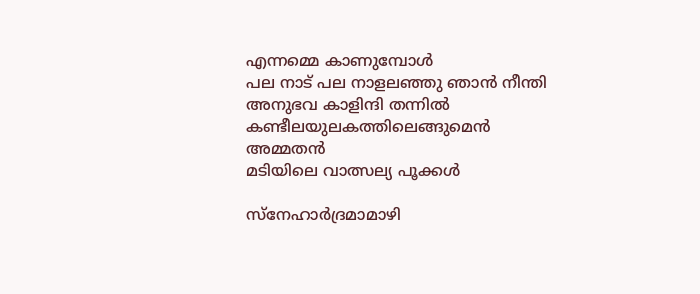എന്നമ്മെ കാണുമ്പോള്‍
പല നാട് പല നാളലഞ്ഞു ഞാന്‍ നീന്തി
അനുഭവ കാളിന്ദി തന്നില്‍
കണ്ടീലയുലകത്തിലെങ്ങുമെന്‍ അമ്മതന്‍
മടിയിലെ വാത്സല്യ പൂക്കള്‍

സ്നേഹാര്‍ദ്രമാമാഴി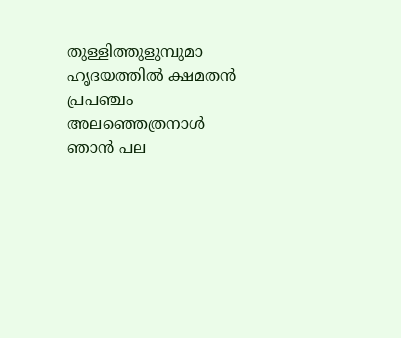തുള്ളിത്തുളുമ്പുമാ
ഹൃദയത്തില്‍ ക്ഷമതന്‍ പ്രപഞ്ചം
അലഞ്ഞെത്രനാള്‍ ഞാന്‍ പല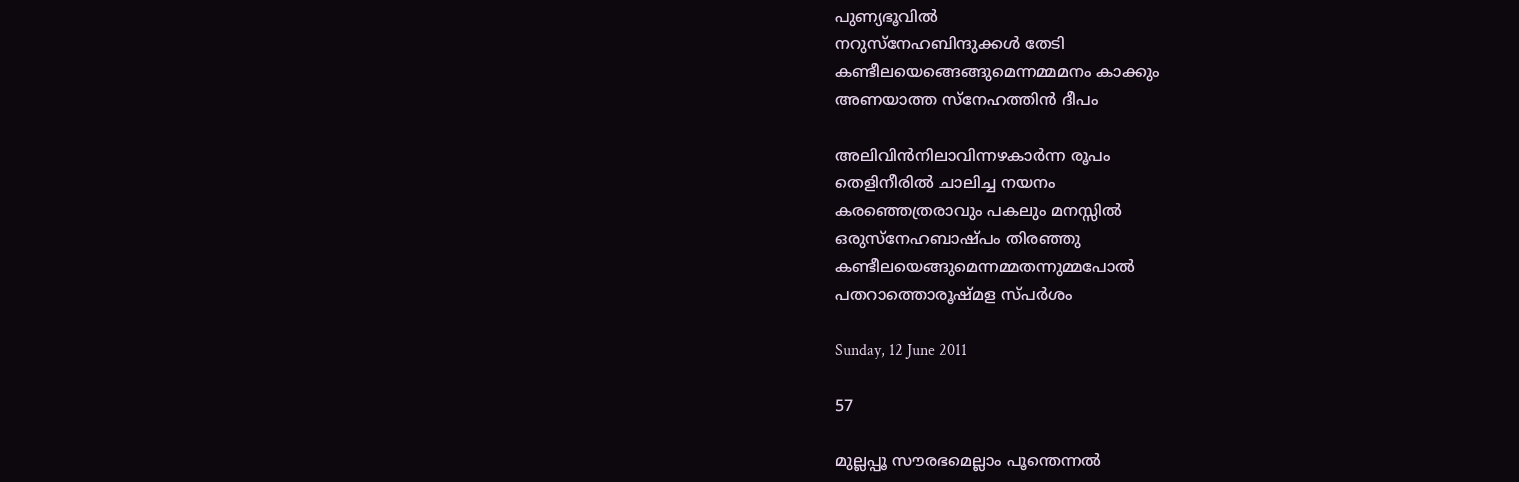പുണ്യഭൂവില്‍
നറുസ്നേഹബിന്ദുക്കള്‍ തേടി
കണ്ടീലയെങ്ങെങ്ങുമെന്നമ്മമനം കാക്കും
അണയാത്ത സ്നേഹത്തിന്‍ ദീപം

അലിവിന്‍നിലാവിന്നഴകാര്‍ന്ന രൂപം
തെളിനീരില്‍ ചാലിച്ച നയനം
കരഞ്ഞെത്രരാവും പകലും മനസ്സില്‍
ഒരുസ്നേഹബാഷ്പം തിരഞ്ഞു
കണ്ടീലയെങ്ങുമെന്നമ്മതന്നുമ്മപോല്‍
പതറാത്തൊരൂഷ്മള സ്പര്‍ശം

Sunday, 12 June 2011

57

മുല്ലപ്പൂ സൗരഭമെല്ലാം പൂന്തെന്നല്‍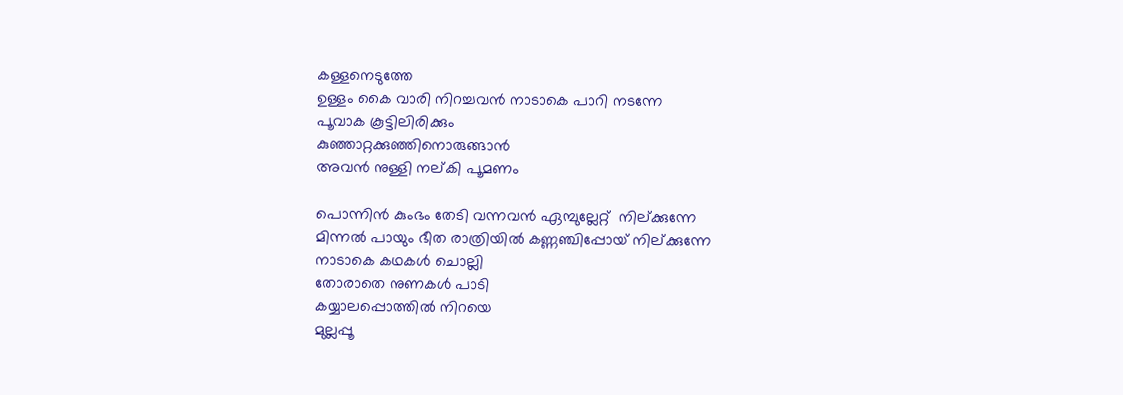കള്ളനെടുത്തേ
ഉള്ളം കൈ വാരി നിറച്ചവന്‍ നാടാകെ പാറി നടന്നേ
പൂവാക കൂട്ടിലിരിക്കും
കുഞ്ഞാറ്റക്കുഞ്ഞിനൊരുങ്ങാന്‍
അവന്‍ നുള്ളി നല്കി പൂമണം

പൊന്നിന്‍ കുംഭം തേടി വന്നവന്‍ ഏമ്പുല്ലേറ്റ്  നില്ക്കുന്നേ
മിന്നല്‍ പായും ഭീത രാത്രിയില്‍ കണ്ണഞ്ചിപ്പോയ് നില്ക്കുന്നേ
നാടാകെ കഥകള്‍ ചൊല്ലി
തോരാതെ നുണകള്‍ പാടി
കയ്യാലപ്പൊത്തില്‍ നിറയെ
മുല്ലപ്പൂ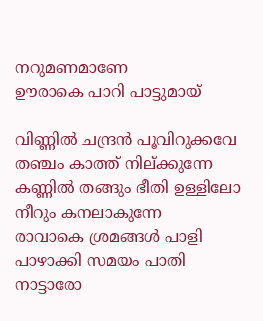നറുമണമാണേ
ഊരാകെ പാറി പാട്ടുമായ്

വിണ്ണില്‍ ചന്ദ്രന്‍ പൂവിറുക്കവേ തഞ്ചം കാത്ത് നില്ക്കുന്നേ
കണ്ണില്‍ തങ്ങും ഭീതി ഉള്ളിലോ നീറും കനലാകുന്നേ
രാവാകെ ശ്രമങ്ങള്‍ പാളി
പാഴാക്കി സമയം പാതി
നാട്ടാരോ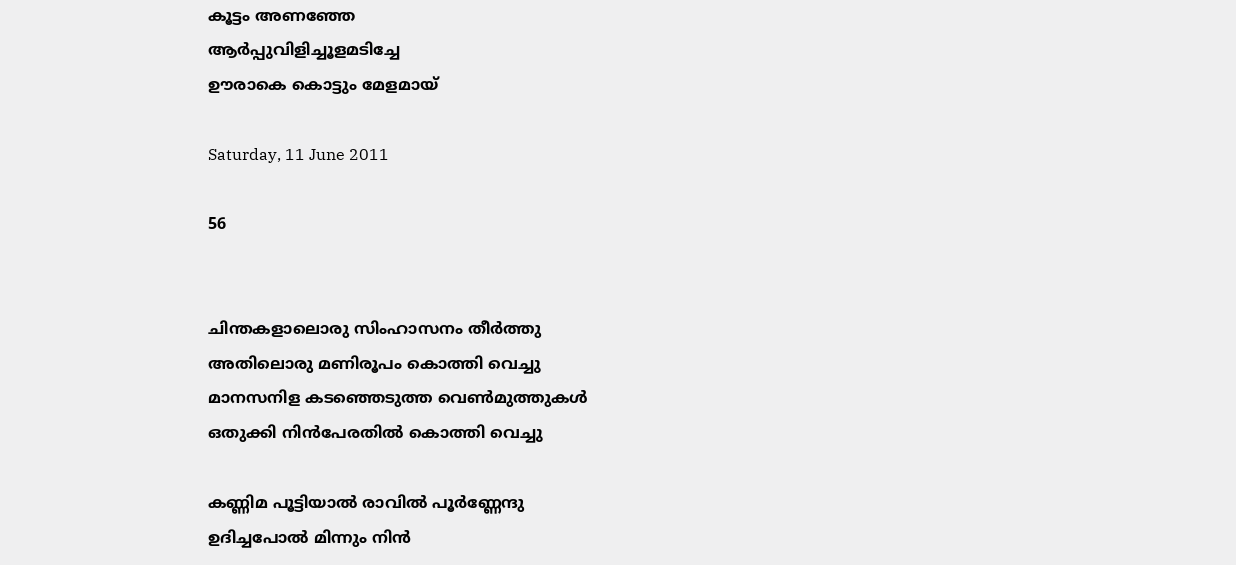കൂട്ടം അണഞ്ഞേ
ആര്‍പ്പുവിളിച്ചൂളമടിച്ചേ
ഊരാകെ കൊട്ടും മേളമായ്

Saturday, 11 June 2011

56


ചിന്തകളാലൊരു സിംഹാസനം തീര്‍ത്തു
അതിലൊരു മണിരൂപം കൊത്തി വെച്ചു
മാനസനിള കടഞ്ഞെടുത്ത വെണ്‍മുത്തുകള്‍
ഒതുക്കി നിന്‍പേരതില്‍ കൊത്തി വെച്ചു

കണ്ണിമ പൂട്ടിയാല്‍ രാവില്‍ പൂര്‍ണ്ണേന്ദു
ഉദിച്ചപോല്‍ മിന്നും നിന്‍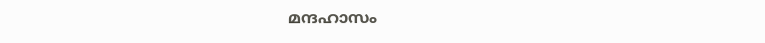മന്ദഹാസം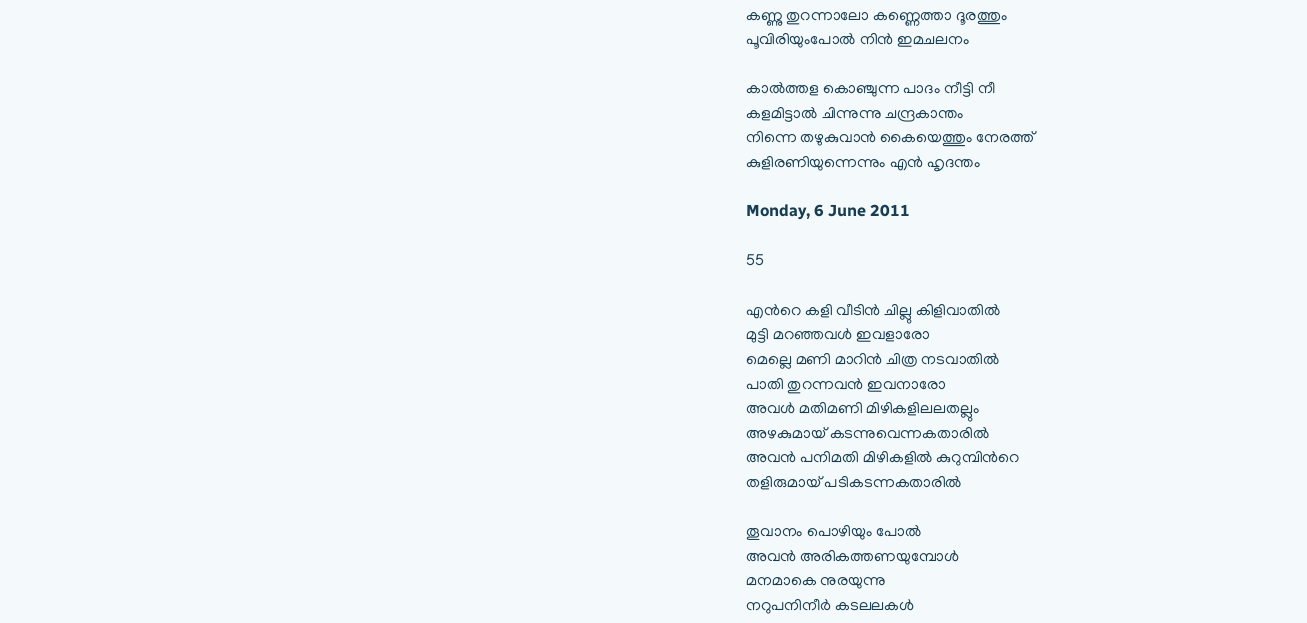കണ്ണു തുറന്നാലോ കണ്ണെത്താ ദൂരത്തും
പൂവിരിയുംപോല്‍ നിന്‍ ഇമചലനം

കാല്‍ത്തള കൊഞ്ചുന്ന പാദം നീട്ടി നീ
കളമിട്ടാല്‍ ചിന്നുന്നു ചന്ദ്രകാന്തം
നിന്നെ തഴുകുവാന്‍ കൈയെത്തും നേരത്ത്
കുളിരണിയുന്നെന്നും എന്‍ ഹൃദന്തം

Monday, 6 June 2011

55

എന്‍റെ കളി വീടിന്‍ ചില്ലു കിളിവാതില്‍
മുട്ടി മറഞ്ഞവള്‍ ഇവളാരോ
മെല്ലെ മണി മാറിന്‍ ചിത്ര നടവാതില്‍
പാതി തുറന്നവന്‍ ഇവനാരോ
അവള്‍ മതിമണി മിഴികളിലലതല്ലും
അഴകുമായ് കടന്നുവെന്നകതാരില്‍
അവന്‍ പനിമതി മിഴികളില്‍ കുറുമ്പിന്‍റെ
തളിരുമായ് പടികടന്നകതാരില്‍

തൂവാനം പൊഴിയും പോല്‍
അവന്‍ അരികത്തണയുമ്പോള്‍
മനമാകെ നുരയുന്നു
നറുപനിനീര്‍ കടലലകള്‍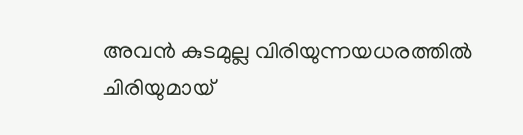അവന്‍ കുടമുല്ല വിരിയുന്നയധരത്തില്‍
ചിരിയുമായ്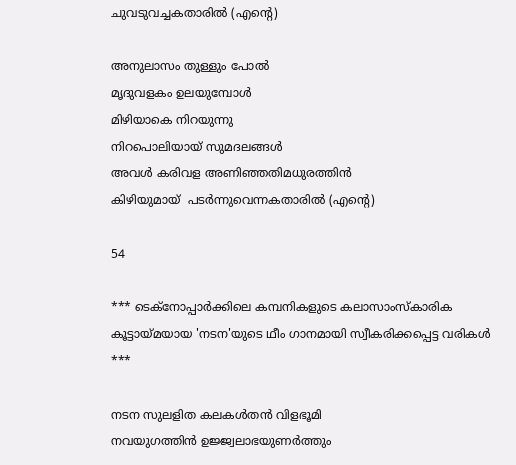ചുവടുവച്ചകതാരില്‍ (എന്‍റെ)

അനുലാസം തുള്ളും പോല്‍
മൃദുവളകം ഉലയുമ്പോള്‍
മിഴിയാകെ നിറയുന്നു
നിറപൊലിയായ് സുമദലങ്ങള്‍
അവള്‍ കരിവള അണിഞ്ഞതിമധുരത്തിന്‍
കിഴിയുമായ്  പടര്‍ന്നുവെന്നകതാരില്‍ (എന്‍റെ)

54

*** ടെക്നോപ്പാര്‍ക്കിലെ കമ്പനികളുടെ കലാസാംസ്കാരിക കൂട്ടായ്മയായ 'നടന'യുടെ ഥീം ഗാനമായി സ്വീകരിക്കപ്പെട്ട വരികള്‍
***

നടന സുലളിത കലകള്‍തന്‍ വിളഭൂമി
നവയുഗത്തിന്‍ ഉജ്ജ്വലാഭയുണര്‍ത്തും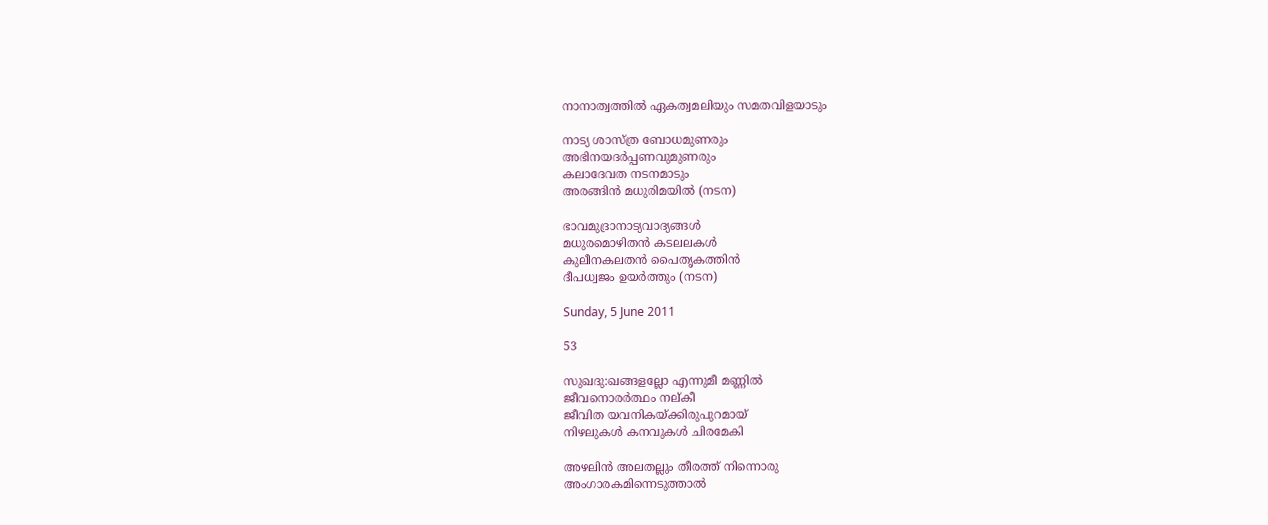നാനാത്വത്തില്‍ ഏകത്വമലിയും സമതവിളയാടും

നാട്യ ശാസ്ത്ര ബോധമുണരും
അഭിനയദര്‍പ്പണവുമുണരും
കലാദേവത നടനമാടും
അരങ്ങിന്‍ മധുരിമയില്‍ (നടന)

ഭാവമുദ്രാനാട്യവാദ്യങ്ങള്‍
മധുരമൊഴിതന്‍ കടലലകള്‍
കുലീനകലതന്‍ പൈതൃകത്തിന്‍
ദീപധ്വജം ഉയര്‍ത്തും (നടന)

Sunday, 5 June 2011

53

സുഖദു:ഖങ്ങളല്ലോ എന്നുമീ മണ്ണില്‍
ജീവനൊരര്‍ത്ഥം നല്കീ
ജീവിത യവനികയ്ക്കിരുപുറമായ്
നിഴലുകള്‍ കനവുകള്‍ ചിരമേകി

അഴലിന്‍ അലതല്ലും തീരത്ത് നിന്നൊരു
അംഗാരകമിന്നെടുത്താല്‍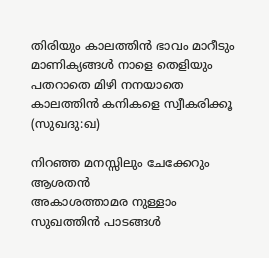തിരിയും കാലത്തിന്‍ ഭാവം മാറീടും
മാണിക്യങ്ങള്‍ നാളെ തെളിയും
പതറാതെ മിഴി നനയാതെ
കാലത്തിന്‍ കനികളെ സ്വീകരിക്കൂ (സുഖദു:ഖ)

നിറഞ്ഞ മനസ്സിലും ചേക്കേറും ആശതന്‍
അകാശത്താമര നുള്ളാം
സുഖത്തിന്‍ പാടങ്ങള്‍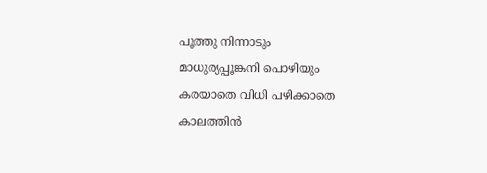പൂത്തു നിന്നാടും
മാധുര്യപ്പൂങ്കനി പൊഴിയും
കരയാതെ വിധി പഴിക്കാതെ
കാലത്തിന്‍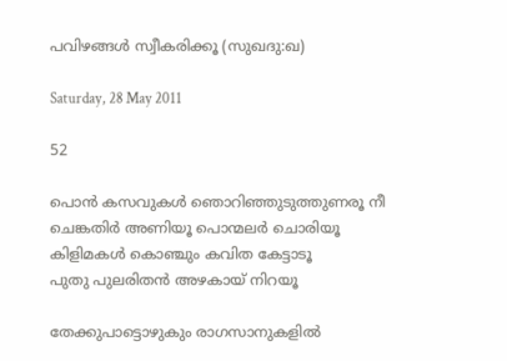പവിഴങ്ങള്‍ സ്വീകരിക്കൂ (സുഖദു:ഖ)

Saturday, 28 May 2011

52

പൊന്‍ കസവുകള്‍ ഞൊറിഞ്ഞുടുത്തുണരൂ നീ
ചെങ്കതിര്‍ അണിയൂ പൊന്മലര്‍ ചൊരിയൂ
കിളിമകള്‍ കൊഞ്ചും കവിത കേട്ടാടൂ
പുതു പുലരിതന്‍ അഴകായ് നിറയൂ

തേക്കുപാട്ടൊഴുകും രാഗസാനുകളില്‍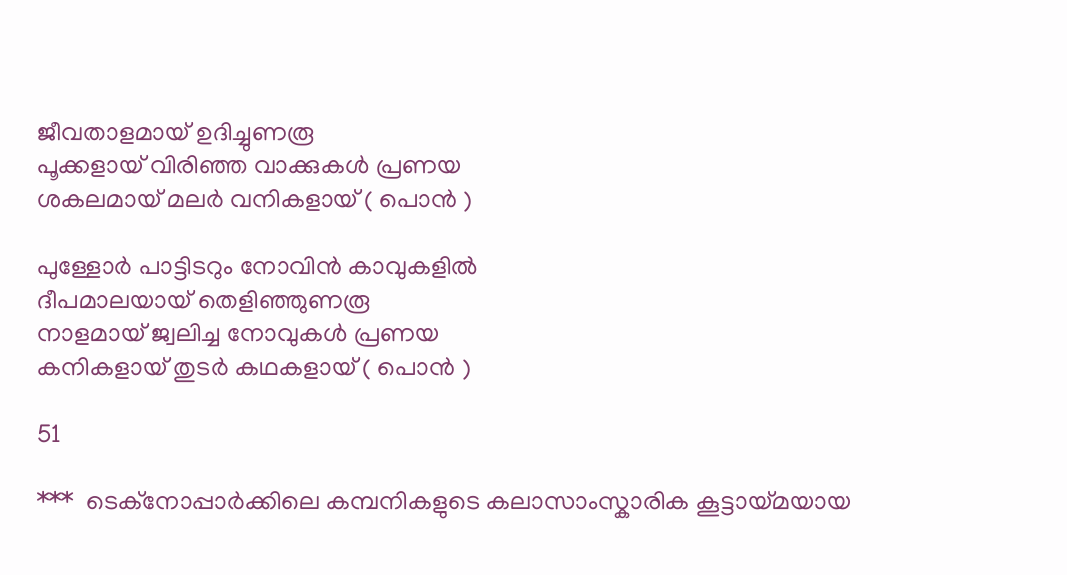ജീവതാളമായ് ഉദിച്ചുണരൂ
പൂക്കളായ് വിരിഞ്ഞ വാക്കുകള്‍ പ്രണയ
ശകലമായ് മലര്‍ വനികളായ് ( പൊന്‍ )

പുള്ളോര്‍ പാട്ടിടറും നോവിന്‍ കാവുകളില്‍
ദീപമാലയായ് തെളിഞ്ഞുണരൂ
നാളമായ് ജ്വലിച്ച നോവുകള്‍ പ്രണയ
കനികളായ് തുടര്‍ കഥകളായ് ( പൊന്‍ )

51

***  ടെക്നോപ്പാര്‍ക്കിലെ കമ്പനികളുടെ കലാസാംസ്കാരിക കൂട്ടായ്മയായ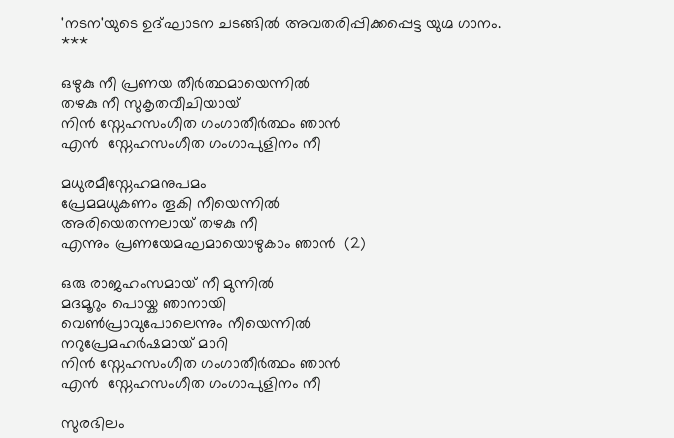'നടന'യുടെ ഉദ്ഘാടന ചടങ്ങില്‍ അവതരിപ്പിക്കപ്പെട്ട യുഗ്മ ഗാനം.
***

ഒഴുകു നീ പ്രണയ തീര്‍ത്ഥമായെന്നില്‍
തഴകു നീ സുകൃതവീചിയായ്
നിന്‍ സ്നേഹസംഗീത ഗംഗാതീര്‍ത്ഥം ഞാന്‍
എന്‍  സ്നേഹസംഗീത ഗംഗാപുളിനം നീ

മധുരമീസ്നേഹമനുപമം
പ്രേമമധുകണം തൂകി നീയെന്നില്‍
അരിയെതന്നലായ് തഴകു നീ
എന്നും പ്രണയേമഘമായൊഴുകാം ഞാന്‍  (2)

ഒരു രാജഹംസമായ് നീ മുന്നില്‍
മദമൂറും പൊയ്ക ഞാനായി
വെണ്‍പ്രാവുപോലെന്നും നീയെന്നില്‍
നറുപ്രേമഹര്‍ഷമായ് മാറി
നിന്‍ സ്നേഹസംഗീത ഗംഗാതീര്‍ത്ഥം ഞാന്‍
എന്‍  സ്നേഹസംഗീത ഗംഗാപുളിനം നീ

സുരഭിലം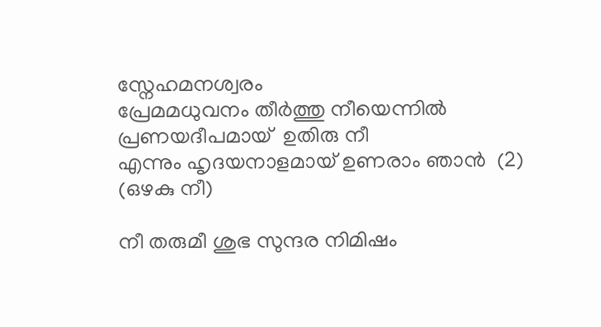സ്നേഹമനശ്വരം
പ്രേമമധുവനം തീര്‍ത്തു നീയെന്നില്‍
പ്രണയദീപമായ്  ഉതിരു നീ
എന്നും ഹൃദയനാളമായ് ഉണരാം ഞാന്‍  (2) (ഒഴകു നീ)

നീ തരുമീ ശുഭ സുന്ദര നിമിഷം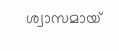ശ്വാസമായ്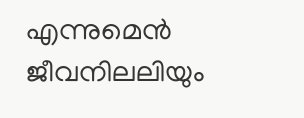എന്നുമെന്‍  ജീവനിലലിയും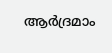ആര്‍ദ്രമാം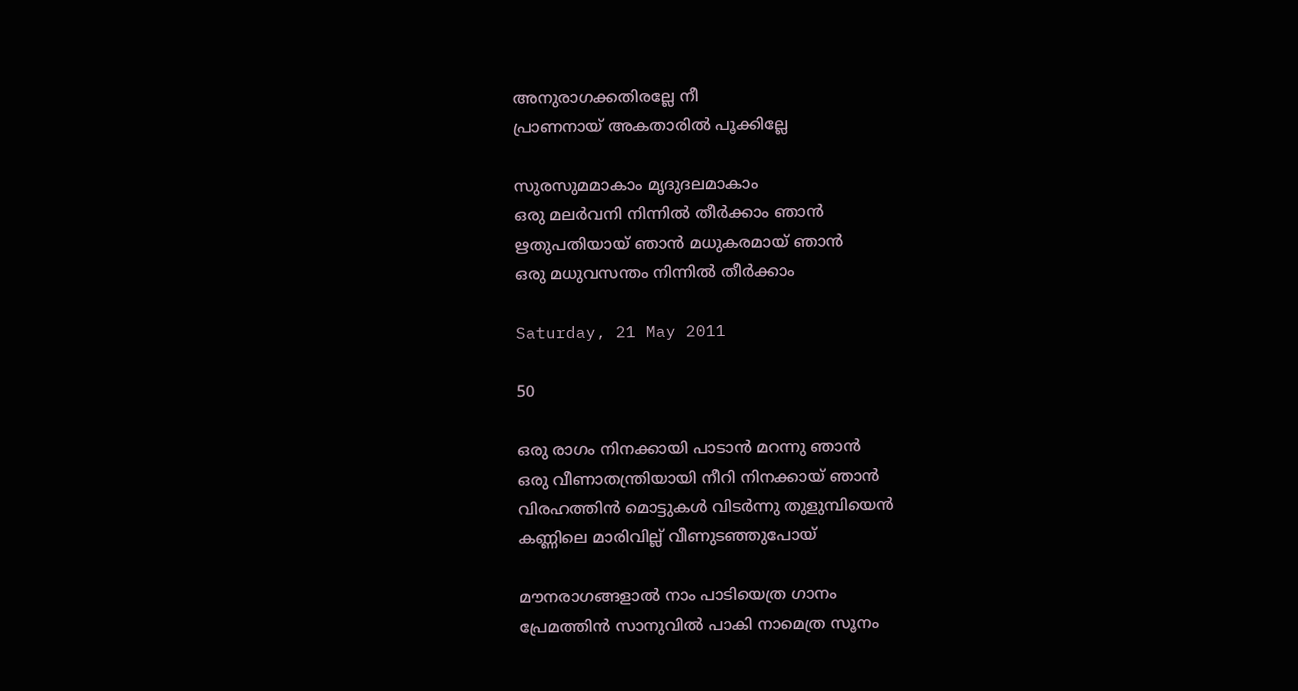അനുരാഗക്കതിരല്ലേ നീ
പ്രാണനായ് അകതാരില്‍ പൂക്കില്ലേ

സുരസുമമാകാം മൃദുദലമാകാം
ഒരു മലര്‍വനി നിന്നില്‍ തീര്‍ക്കാം ഞാന്‍
ഋതുപതിയായ് ഞാന്‍ മധുകരമായ് ഞാന്‍
ഒരു മധുവസന്തം നിന്നില്‍ തീര്‍ക്കാം

Saturday, 21 May 2011

50

ഒരു രാഗം നിനക്കായി പാടാന്‍ മറന്നു ഞാന്‍
ഒരു വീണാതന്ത്രിയായി നീറി നിനക്കായ് ഞാന്‍
വിരഹത്തിന്‍ മൊട്ടുകള്‍ വിടര്‍ന്നു തുളുമ്പിയെന്‍
കണ്ണിലെ മാരിവില്ല് വീണുടഞ്ഞുപോയ്

മൗനരാഗങ്ങളാല്‍ നാം പാടിയെത്ര ഗാനം
പ്രേമത്തിന്‍ സാനുവില്‍ പാകി നാമെത്ര സൂനം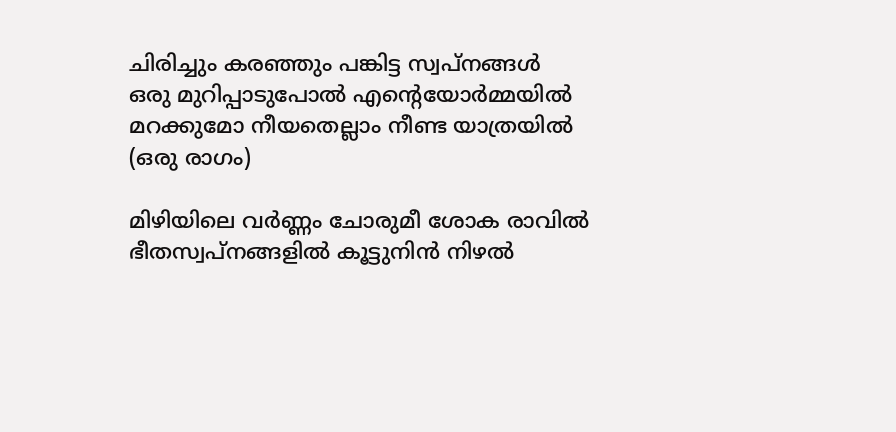ചിരിച്ചും കരഞ്ഞും പങ്കിട്ട സ്വപ്നങ്ങള്‍
ഒരു മുറിപ്പാടുപോല്‍ എന്‍റെയോര്‍മ്മയില്‍
മറക്കുമോ നീയതെല്ലാം നീണ്ട യാത്രയില്‍ (ഒരു രാഗം)

മിഴിയിലെ വര്‍ണ്ണം ചോരുമീ ശോക രാവില്‍
ഭീതസ്വപ്നങ്ങളില്‍ കൂട്ടുനിന്‍ നിഴല്‍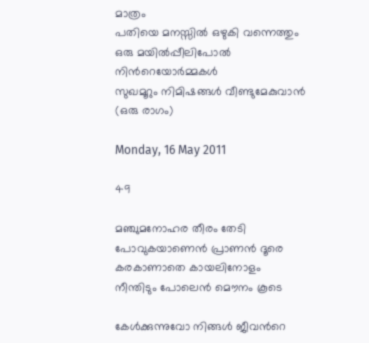മാത്രം
പതിയെ മനസ്സില്‍ ഒഴുകി വന്നെത്തും
ഒരു മയില്‍പ്പീലിപോല്‍ നിന്‍റെയോര്‍മ്മകള്‍
സുഖമൂറും നിമിഷങ്ങള്‍ വീണ്ടുമേകുവാന്‍ (ഒരു രാഗം)

Monday, 16 May 2011

49

മഞ്ചുമനോഹര തീരം തേടി
പോവുകയാണെന്‍ പ്രാണന്‍ ദൂരെ
കരകാണാതെ കായലിനോളം
നീന്തിടും പോലെന്‍ മൌനം കൂടെ

കേള്‍ക്കുന്നുവോ നിങ്ങള്‍ ജീവന്‍റെ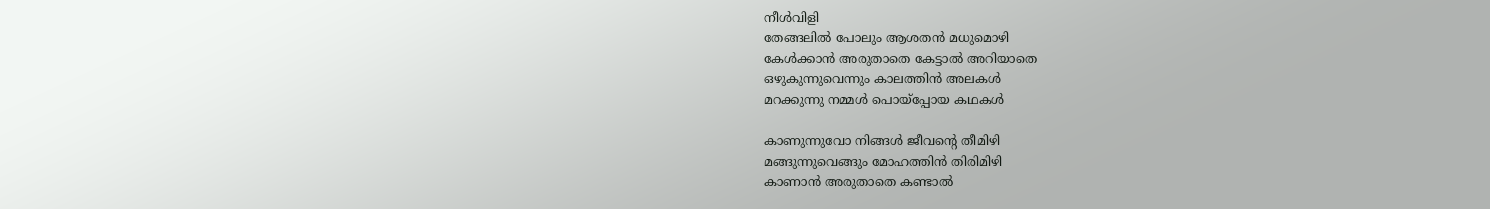നീള്‍വിളി
തേങ്ങലില്‍ പോലും ആശതന്‍ മധുമൊഴി
കേള്‍ക്കാന്‍ അരുതാതെ കേട്ടാല്‍ അറിയാതെ
ഒഴുകുന്നുവെന്നും കാലത്തിന്‍ അലകള്‍
മറക്കുന്നു നമ്മള്‍ പൊയ്പ്പോയ കഥകള്‍

കാണുന്നുവോ നിങ്ങള്‍ ജീവന്‍റെ തീമിഴി
മങ്ങുന്നുവെങ്ങും മോഹത്തിന്‍ തിരിമിഴി
കാണാന്‍ അരുതാതെ കണ്ടാല്‍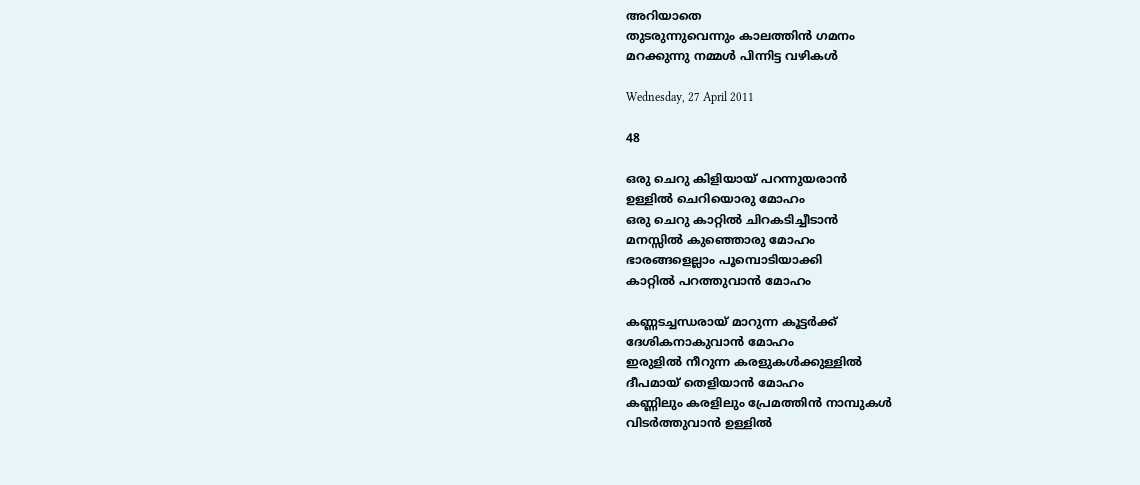അറിയാതെ
തുടരുന്നുവെന്നും കാലത്തിന്‍ ഗമനം
മറക്കുന്നു നമ്മള്‍ പിന്നിട്ട വഴികള്‍

Wednesday, 27 April 2011

48

ഒരു ചെറു കിളിയായ് പറന്നുയരാന്‍
ഉള്ളില്‍ ചെറിയൊരു മോഹം
ഒരു ചെറു കാറ്റില്‍ ചിറകടിച്ചീടാന്‍
മനസ്സില്‍ കുഞ്ഞൊരു മോഹം
ഭാരങ്ങളെല്ലാം പൂമ്പൊടിയാക്കി
കാറ്റില്‍ പറത്തുവാന്‍ മോഹം

കണ്ണടച്ചന്ധരായ് മാറുന്ന കൂട്ടര്‍ക്ക്
ദേശികനാകുവാന്‍ മോഹം
ഇരുളില്‍ നീറുന്ന കരളുകള്‍ക്കുള്ളില്‍
ദീപമായ് തെളിയാന്‍ മോഹം
കണ്ണിലും കരളിലും പ്രേമത്തിന്‍ നാമ്പുകള്‍
വിടര്‍ത്തുവാന്‍ ഉള്ളില്‍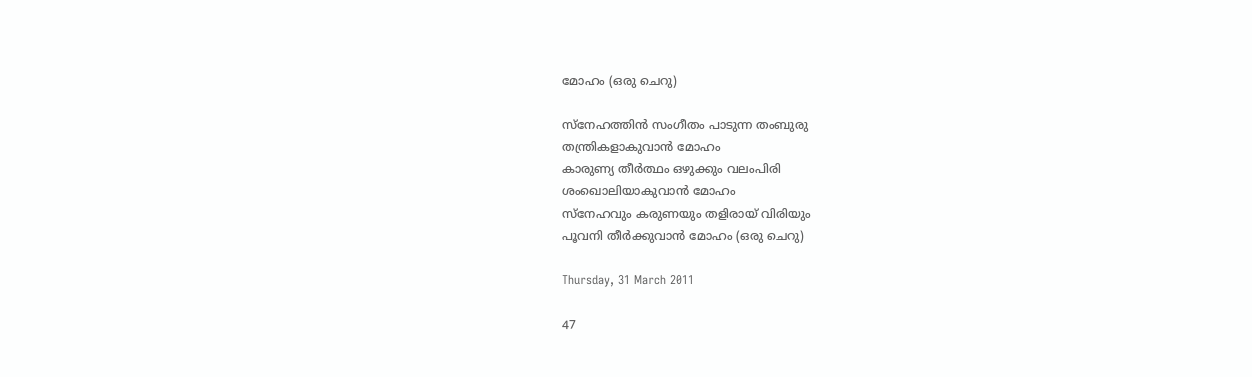മോഹം (ഒരു ചെറു)

സ്നേഹത്തിന്‍ സംഗീതം പാടുന്ന തംബുരു
തന്ത്രികളാകുവാന്‍ മോഹം
കാരുണ്യ തീര്‍ത്ഥം ഒഴുക്കും വലംപിരി
ശംഖൊലിയാകുവാന്‍ മോഹം
സ്നേഹവും കരുണയും തളിരായ് വിരിയും
പൂവനി തീര്‍ക്കുവാന്‍ മോഹം (ഒരു ചെറു)

Thursday, 31 March 2011

47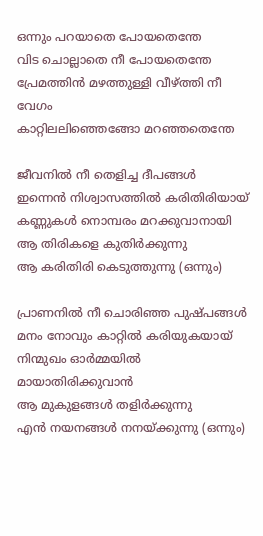ഒന്നും പറയാതെ പോയതെന്തേ
വിട ചൊല്ലാതെ നീ പോയതെന്തേ
പ്രേമത്തിന്‍ മഴത്തുള്ളി വീഴ്ത്തി നീ വേഗം
കാറ്റിലലിഞ്ഞെങ്ങോ മറഞ്ഞതെന്തേ

ജീവനില്‍ നീ തെളിച്ച ദീപങ്ങള്‍
ഇന്നെന്‍ നിശ്വാസത്തില്‍ കരിതിരിയായ്‌
കണ്ണുകള്‍ നൊമ്പരം മറക്കുവാനായി
ആ തിരികളെ കുതിര്‍ക്കുന്നു
ആ കരിതിരി കെടുത്തുന്നു (ഒന്നും)

പ്രാണനില്‍ നീ ചൊരിഞ്ഞ പുഷ്പങ്ങള്‍
മനം നോവും കാറ്റില്‍ കരിയുകയായ്‌
നിന്മുഖം ഓര്‍മ്മയില്‍ മായാതിരിക്കുവാന്‍
ആ മുകുളങ്ങള്‍ തളിര്‍ക്കുന്നു
എന്‍ നയനങ്ങള്‍ നനയ്ക്കുന്നു (ഒന്നും)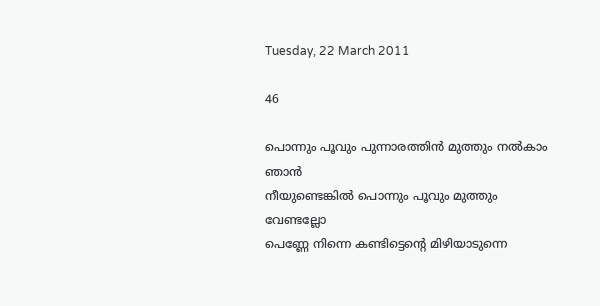Tuesday, 22 March 2011

46

പൊന്നും പൂവും പുന്നാരത്തിന്‍ മുത്തും നല്‍കാം ഞാന്‍
നീയുണ്ടെങ്കില്‍ പൊന്നും പൂവും മുത്തും വേണ്ടല്ലോ
പെണ്ണേ നിന്നെ കണ്ടിട്ടെന്‍റെ മിഴിയാടുന്നെ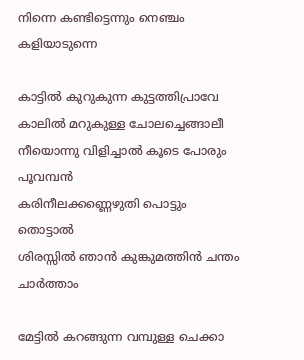നിന്നെ കണ്ടിട്ടെന്നും നെഞ്ചം കളിയാടുന്നെ

കാട്ടില്‍ കുറുകുന്ന കുട്ടത്തിപ്രാവേ
കാലില്‍ മറുകുള്ള ചോലച്ചെങ്ങാലീ
നീയൊന്നു വിളിച്ചാല്‍ കൂടെ പോരും പൂവമ്പന്‍
കരിനീലക്കണ്ണെഴുതി പൊട്ടും തൊട്ടാല്‍
ശിരസ്സില്‍ ഞാന്‍ കുങ്കുമത്തിന്‍ ചന്തം ചാര്‍ത്താം

മേട്ടില്‍ കറങ്ങുന്ന വമ്പുള്ള ചെക്കാ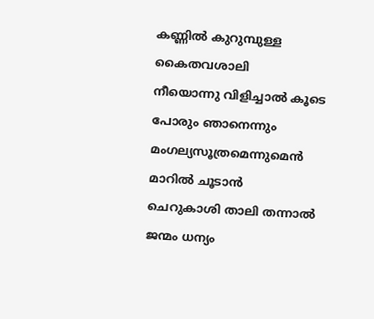കണ്ണില്‍ കുറുമ്പുള്ള കൈതവശാലി
നീയൊന്നു വിളിച്ചാല്‍ കൂടെ പോരും ഞാനെന്നും
മംഗല്യസൂത്രമെന്നുമെന്‍ മാറില്‍ ചൂടാന്‍
ചെറുകാശി താലി തന്നാല്‍ ജന്മം ധന്യം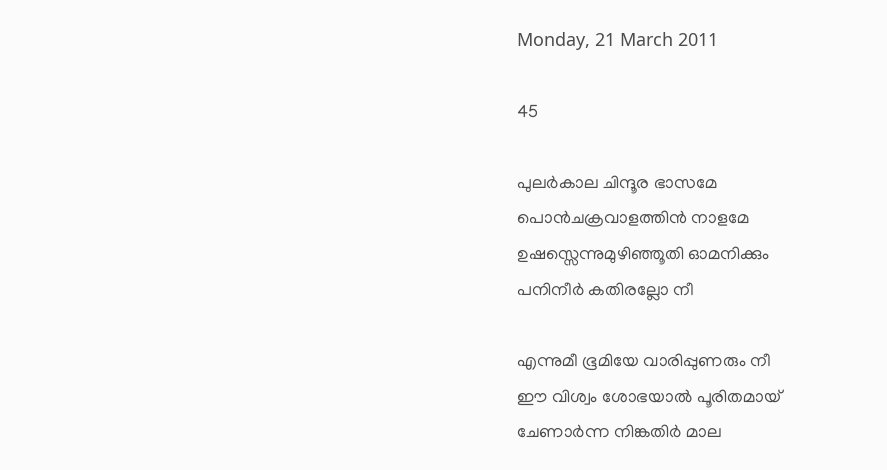Monday, 21 March 2011

45

പുലര്‍കാല ചിന്ദൂര ഭാസമേ
പൊന്‍ചക്രവാളത്തിന്‍ നാളമേ
ഉഷസ്സെന്നുമുഴിഞ്ഞൂതി ഓമനിക്കും
പനിനീര്‍ കതിരല്ലോ നീ

എന്നുമീ ഭൂമിയേ വാരിപ്പുണരും നീ
ഈ വിശ്വം ശോഭയാല്‍ പൂരിതമായ്‌
ചേണാര്‍ന്ന നിങ്കതിര്‍ മാല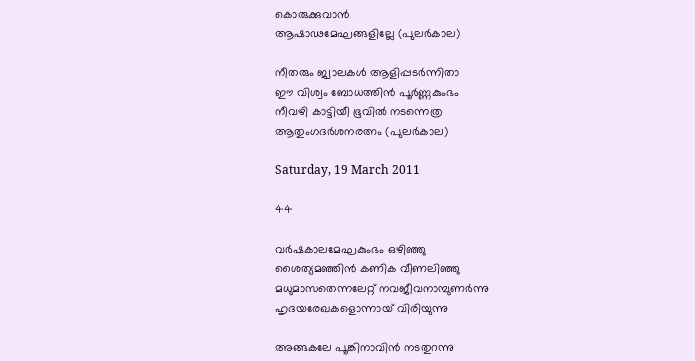കൊരുക്കുവാന്‍
ആഷാഢമേഘങ്ങളില്ലേ (പുലര്‍കാല)

നീതരും ജ്വാലകള്‍ ആളിപ്പടര്‍ന്നിതാ
ഈ വിശ്വം ബോധത്തിന്‍ പൂര്‍ണ്ണകുംഭം
നീവഴി കാട്ടിയീ ഭൂവില്‍ നടന്നെത്ര
ആതുംഗദര്‍ശനരത്നം (പുലര്‍കാല)

Saturday, 19 March 2011

44

വര്‍ഷകാലമേഘകുംഭം ഒഴിഞ്ഞു
ശൈത്യമഞ്ഞിന്‍ കണിക വീണലിഞ്ഞു
മധുമാസതെന്നലേറ്റ് നവജീവനാമ്പുണര്‍ന്നു
ഹൃദയരേഖകളൊന്നായ് വിരിയുന്നു

അങ്ങകലേ പൂങ്കിനാവിന്‍ നടതുറന്നു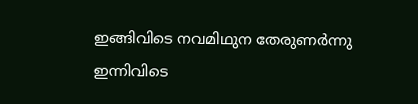ഇങ്ങിവിടെ നവമിഥുന തേരുണര്‍ന്നു
ഇന്നിവിടെ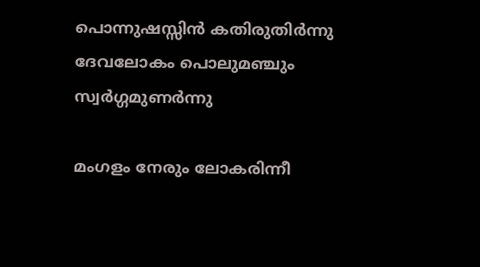പൊന്നുഷസ്സിന്‍ കതിരുതിര്‍ന്നു
ദേവലോകം പൊലുമഞ്ചും സ്വര്‍ഗ്ഗമുണര്‍ന്നു

മംഗളം നേരും ലോകരിന്നീ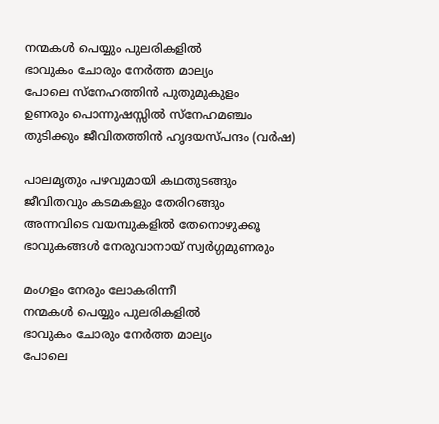നന്മകള്‍ പെയ്യും പുലരികളില്‍
ഭാവുകം ചോരും നേര്‍ത്ത മാല്യം
പോലെ സ്നേഹത്തിന്‍ പുതുമുകുളം
ഉണരും പൊന്നുഷസ്സില്‍ സ്നേഹമഞ്ചം
തുടിക്കും ജീവിതത്തിന്‍ ഹൃദയസ്പന്ദം (വര്‍ഷ)

പാലമൃതും പഴവുമായി കഥതുടങ്ങും
ജീവിതവും കടമകളും തേരിറങ്ങും
അന്നവിടെ വയമ്പുകളില്‍ തേനൊഴുക്കൂ
ഭാവുകങ്ങള്‍ നേരുവാനായ് സ്വര്‍ഗ്ഗമുണരും

മംഗളം നേരും ലോകരിന്നീ
നന്മകള്‍ പെയ്യും പുലരികളില്‍
ഭാവുകം ചോരും നേര്‍ത്ത മാല്യം
പോലെ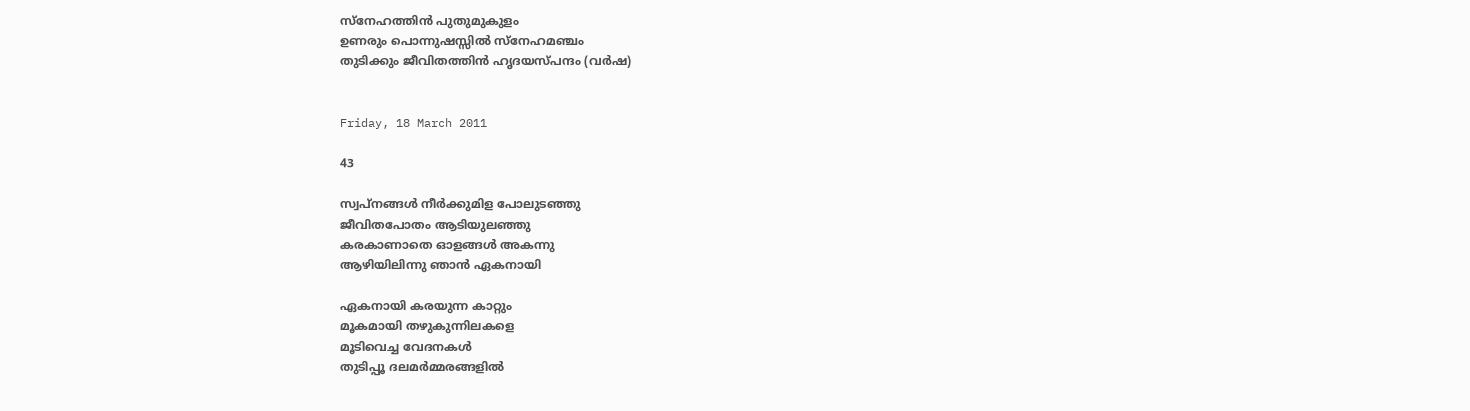സ്നേഹത്തിന്‍ പുതുമുകുളം
ഉണരും പൊന്നുഷസ്സില്‍ സ്നേഹമഞ്ചം
തുടിക്കും ജീവിതത്തിന്‍ ഹൃദയസ്പന്ദം (വര്‍ഷ)


Friday, 18 March 2011

43

സ്വപ്നങ്ങള്‍ നീര്‍ക്കുമിള പോലുടഞ്ഞു
ജീവിതപോതം ആടിയുലഞ്ഞു
കരകാണാതെ ഓളങ്ങള്‍ അകന്നു
ആഴിയിലിന്നു ഞാന്‍ ഏകനായി

ഏകനായി കരയുന്ന കാറ്റും
മൂകമായി തഴുകുന്നിലകളെ
മൂടിവെച്ച വേദനകള്‍
തുടിപ്പൂ ദലമര്‍മ്മരങ്ങളില്‍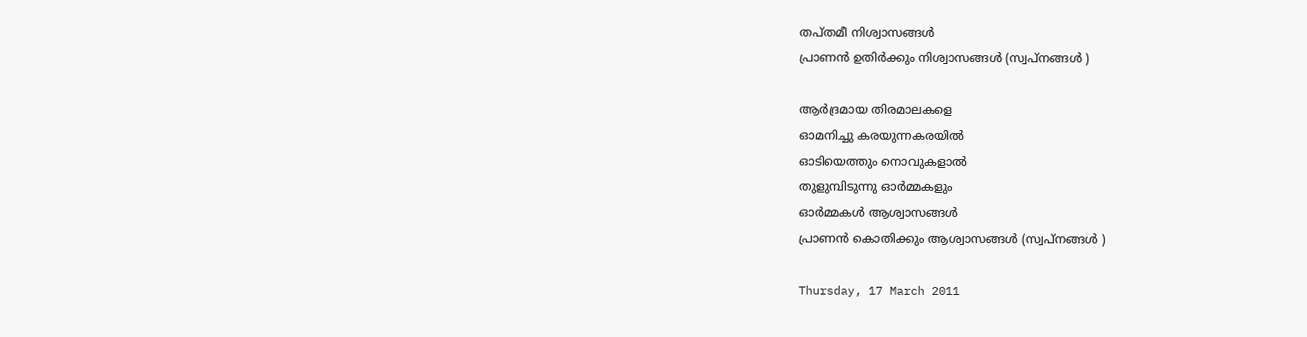തപ്തമീ നിശ്വാസങ്ങള്‍
പ്രാണന്‍ ഉതിര്‍ക്കും നിശ്വാസങ്ങള്‍ (സ്വപ്നങ്ങള്‍ )

ആര്‍ദ്രമായ തിരമാലകളെ
ഓമനിച്ചു കരയുന്നകരയില്‍
ഓടിയെത്തും നൊവുകളാല്‍
തുളുമ്പിടുന്നു ഓര്‍മ്മകളും
ഓര്‍മ്മകള്‍ ആശ്വാസങ്ങള്‍
പ്രാണന്‍ കൊതിക്കും ആശ്വാസങ്ങള്‍ (സ്വപ്നങ്ങള്‍ )

Thursday, 17 March 2011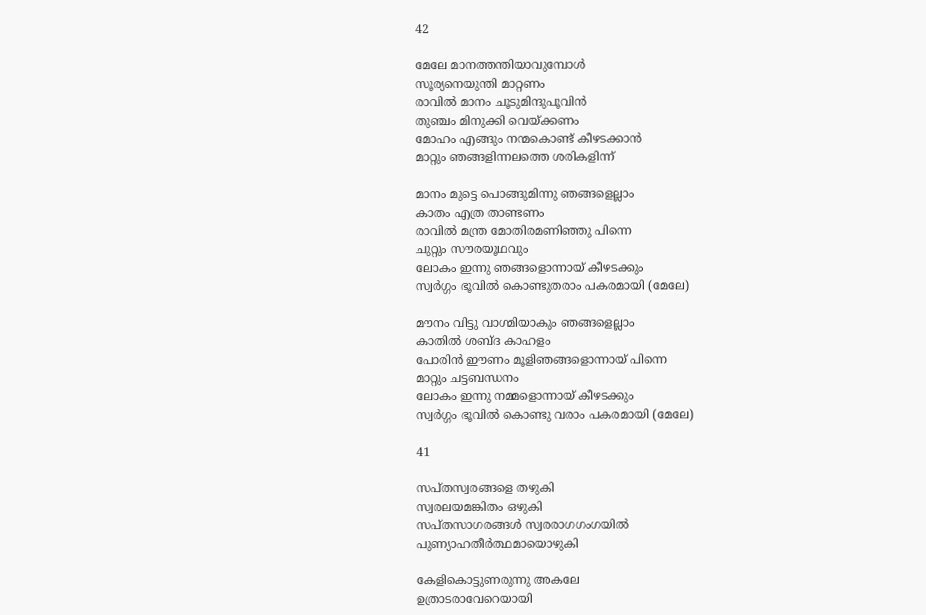42

മേലേ മാനത്തന്തിയാവുമ്പോള്‍
സൂര്യനെയുന്തി മാറ്റണം
രാവില്‍ മാനം ചൂടുമിന്ദുപൂവിന്‍
തുഞ്ചം മിനുക്കി വെയ്ക്കണം
മോഹം എങ്ങും നന്മകൊണ്ട് കീഴടക്കാന്‍
മാറ്റും ഞങ്ങളിന്നലത്തെ ശരികളിന്ന്

മാനം മുട്ടെ പൊങ്ങുമിന്നു ഞങ്ങളെല്ലാം
കാതം എത്ര താണ്ടണം
രാവില്‍ മന്ത്ര മോതിരമണിഞ്ഞു പിന്നെ
ചുറ്റും സൗരയൂഥവും
ലോകം ഇന്നു ഞങ്ങളൊന്നായ് കീഴടക്കും
സ്വര്‍ഗ്ഗം ഭൂവില്‍ കൊണ്ടുതരാം പകരമായി (മേലേ)

മൗനം വിട്ടു വാഗ്മിയാകും ഞങ്ങളെല്ലാം
കാതില്‍ ശബ്ദ കാഹളം
പോരിന്‍ ഈണം മൂളിഞങ്ങളൊന്നായ് പിന്നെ
മാറ്റും ചട്ടബന്ധനം
ലോകം ഇന്നു നമ്മളൊന്നായ് കീഴടക്കും
സ്വര്‍ഗ്ഗം ഭൂവില്‍ കൊണ്ടു വരാം പകരമായി (മേലേ)

41

സപ്തസ്വരങ്ങളെ തഴുകി
സ്വരലയമങ്കിതം ഒഴുകി
സപ്തസാഗരങ്ങള്‍ സ്വരരാഗഗംഗയില്‍
പുണ്യാഹതീര്‍ത്ഥമായൊഴുകി

കേളികൊട്ടുണരുന്നു അകലേ
ഉത്രാടരാവേറെയായി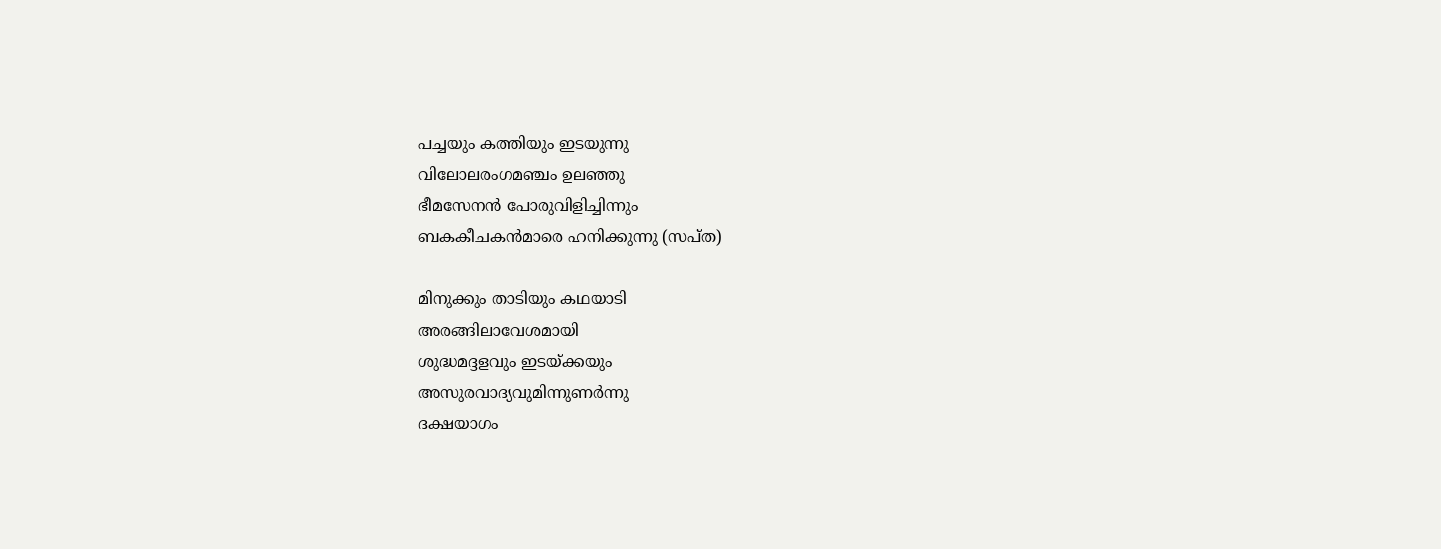പച്ചയും കത്തിയും ഇടയുന്നു
വിലോലരംഗമഞ്ചം ഉലഞ്ഞു
ഭീമസേനന്‍ പോരുവിളിച്ചിന്നും
ബകകീചകന്‍മാരെ ഹനിക്കുന്നു (സപ്ത)

മിനുക്കും താടിയും കഥയാടി
അരങ്ങിലാവേശമായി
ശുദ്ധമദ്ദളവും ഇടയ്ക്കയും
അസുരവാദ്യവുമിന്നുണര്‍ന്നു
ദക്ഷയാഗം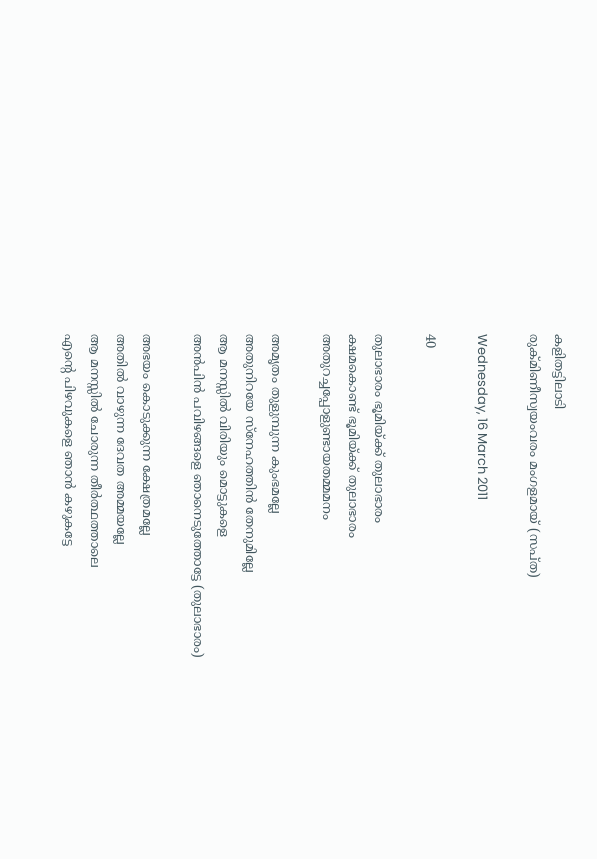കളിതട്ടിലാടി
രുക്മിണീസ്വയംവരം മംഗളമായ് (സപ്ത)

Wednesday, 16 March 2011

40

തുലാഭാരം ഭൂമിയ്ക്ക് തുലാഭാരം
ക്ഷമകൊണ്ട് ഭൂമിയ്ക്ക് തുലാഭാരം
അതുറച്ചപ്പോളുണ്ടായതമ്മമനം

അമൃതം തുളുമ്പുന്ന കുംഭമല്ലേ
അതുനിറയേ സ്നേഹത്തിന്‍ തേനുമില്ലേ
ആ മനസ്സില്‍ വിരിയും മൊട്ടുകളെ
അന്‍പിന്‍ പവിഴങ്ങളെ ഞാനെടുത്തോട്ടേ (തുലാഭാരം)

അഭയം കൊടുക്കുന്ന ക്ഷേത്രമല്ലേ
അതില്‍ വാഴുന്ന ദേവത അമ്മയല്ലേ‌
ആ മനസ്സില്‍ ചോരുന്ന തീര്‍ത്ഥത്താലെ
എന്‍റെ പിഴവുകളെ ഞാന്‍ കഴുകട്ടേ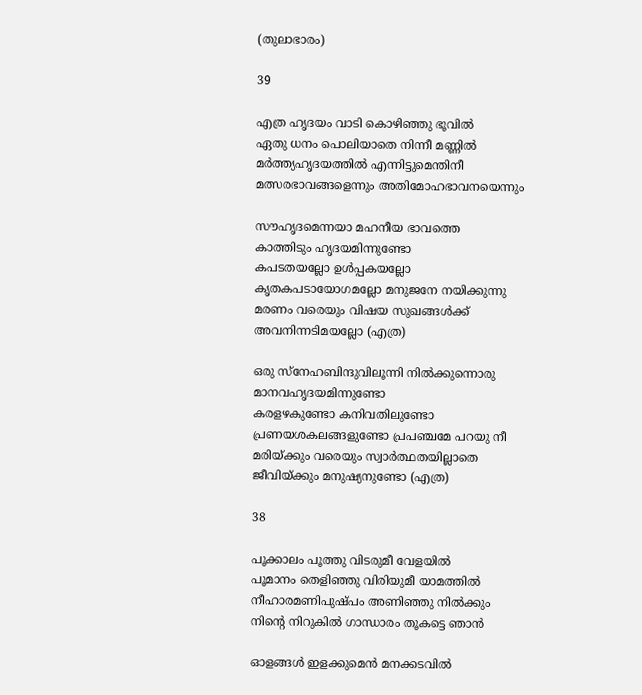(തുലാഭാരം)

39

എത്ര ഹൃദയം വാടി കൊഴിഞ്ഞു ഭൂവില്‍
ഏതു ധനം പൊലിയാതെ നിന്നീ മണ്ണില്‍
മര്‍ത്ത്യഹൃദയത്തില്‍ എന്നിട്ടുമെന്തിനീ
മത്സരഭാവങ്ങളെന്നും അതിമോഹഭാവനയെന്നും

സൗഹൃദമെന്നയാ മഹനീയ ഭാവത്തെ
കാത്തിടും ഹൃദയമിന്നുണ്ടോ
കപടതയല്ലോ ഉള്‍പ്പകയല്ലോ
കൃതകപടായോഗമല്ലോ മനുജനേ നയിക്കുന്നു
മരണം വരെയും വിഷയ സുഖങ്ങള്‍ക്ക്
അവനിന്നടിമയല്ലോ (എത്ര)

ഒരു സ്നേഹബിന്ദുവിലൂന്നി നില്‍ക്കുന്നൊരു
മാനവഹൃദയമിന്നുണ്ടോ
കരളഴകുണ്ടോ കനിവതിലുണ്ടോ
പ്രണയശകലങ്ങളുണ്ടോ പ്രപഞ്ചമേ പറയു നീ
മരിയ്ക്കും വരെയും സ്വാര്‍ത്ഥതയില്ലാതെ
ജീവിയ്ക്കും മനുഷ്യനുണ്ടോ (എത്ര)

38

പൂക്കാലം പൂത്തു വിടരുമീ വേളയില്‍
പൂമാനം തെളിഞ്ഞു വിരിയുമീ യാമത്തില്‍
നീഹാരമണിപുഷ്പം അണിഞ്ഞു നില്‍ക്കും
നിന്‍റെ നിറുകില്‍ ഗാന്ധാരം തൂകട്ടെ ഞാന്‍

ഓളങ്ങള്‍ ഇളക്കുമെന്‍ മനക്കടവില്‍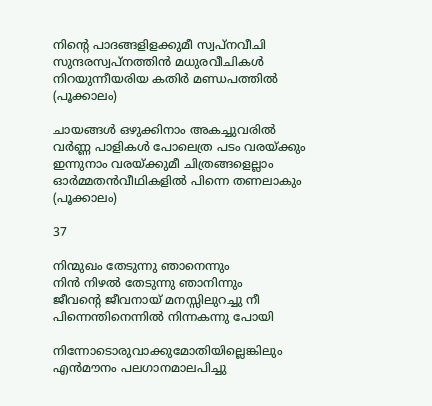നിന്‍റെ പാദങ്ങളിളക്കുമീ സ്വപ്നവീചി
സുന്ദരസ്വപ്നത്തിന്‍ മധുരവീചികള്‍
നിറയുന്നീയരിയ കതിര്‍ മണ്ഡപത്തില്‍ (പൂക്കാലം)

ചായങ്ങള്‍ ഒഴുക്കിനാം അകച്ചുവരില്‍
വര്‍ണ്ണ പാളികള്‍ പോലെത്ര പടം വരയ്ക്കും
ഇന്നുനാം വരയ്ക്കുമീ ചിത്രങ്ങളെല്ലാം
ഓര്‍മ്മതന്‍വീഥികളില്‍ പിന്നെ തണലാകും (പൂക്കാലം)

37

നിന്മുഖം തേടുന്നു ഞാനെന്നും
നിന്‍ നിഴല്‍ തേടുന്നു ഞാനിന്നും
ജീവന്‍റെ ജീവനായ്‌ മനസ്സിലുറച്ചു നീ
പിന്നെന്തിനെന്നില്‍ നിന്നകന്നു പോയി

നിന്നോടൊരുവാക്കുമോതിയില്ലെങ്കിലും
എന്‍മൗനം പലഗാനമാലപിച്ചു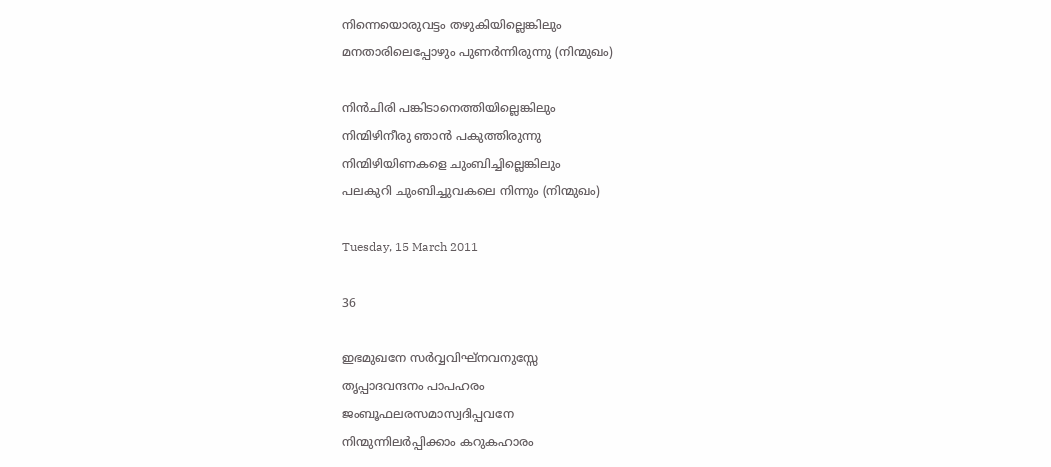നിന്നെയൊരുവട്ടം തഴുകിയില്ലെങ്കിലും
മനതാരിലെപ്പോഴും പുണര്‍ന്നിരുന്നു (നിന്മുഖം)

നിന്‍ചിരി പങ്കിടാനെത്തിയില്ലെങ്കിലും
നിന്മിഴിനീരു ഞാന്‍ പകുത്തിരുന്നു
നിന്മിഴിയിണകളെ ചുംബിച്ചില്ലെങ്കിലും
പലകുറി ചുംബിച്ചുവകലെ നിന്നും (നിന്മുഖം)

Tuesday, 15 March 2011

36

ഇഭമുഖനേ സര്‍വ്വവിഘ്നവനുസ്സേ
തൃപ്പാദവന്ദനം പാപഹരം
ജംബൂഫലരസമാസ്വദിപ്പവനേ
നിന്മുന്നിലര്‍പ്പിക്കാം കറുകഹാരം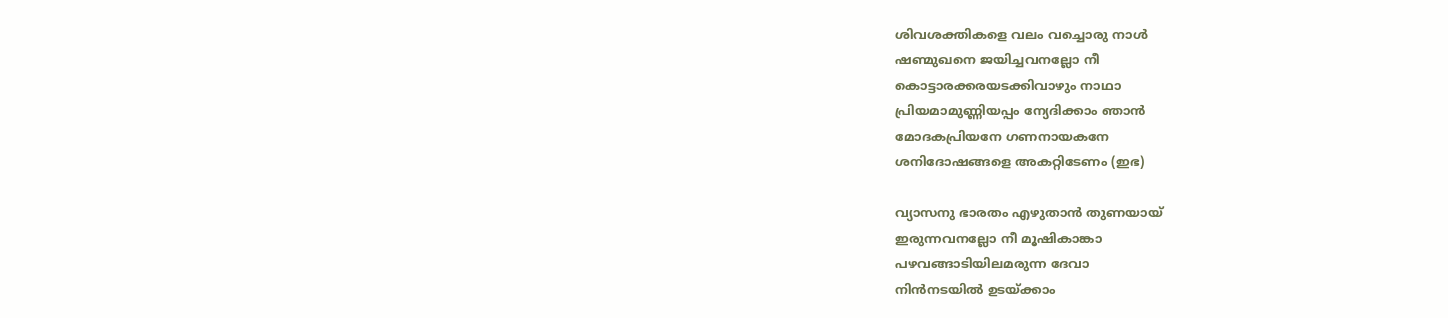ശിവശക്തികളെ വലം വച്ചൊരു നാള്‍
ഷണ്മുഖനെ ജയിച്ചവനല്ലോ നീ
കൊട്ടാരക്കരയടക്കിവാഴും നാഥാ
പ്രിയമാമുണ്ണിയപ്പം ന്യേദിക്കാം ഞാന്‍
മോദകപ്രിയനേ ഗണനായകനേ
ശനിദോഷങ്ങളെ അകറ്റിടേണം (ഇഭ)

വ്യാസനു ഭാരതം എഴുതാന്‍ തുണയായ്
ഇരുന്നവനല്ലോ നീ മൂഷികാങ്കാ
പഴവങ്ങാടിയിലമരുന്ന ദേവാ
നിന്‍നടയില്‍ ഉടയ്ക്കാം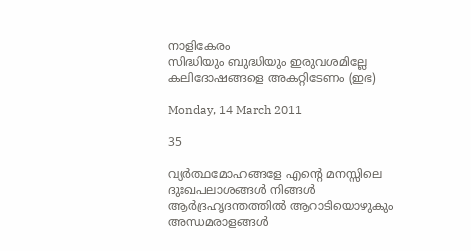നാളികേരം
സിദ്ധിയും ബുദ്ധിയും ഇരുവശമില്ലേ
കലിദോഷങ്ങളെ അകറ്റിടേണം (ഇഭ)

Monday, 14 March 2011

35

വ്യര്‍ത്ഥമോഹങ്ങളേ എന്‍റെ മനസ്സിലെ
ദുഃഖപലാശങ്ങള്‍ നിങ്ങള്‍
ആര്‍ദ്രഹൃദന്തത്തില്‍ ആറാടിയൊഴുകും
അന്ധമരാളങ്ങള്‍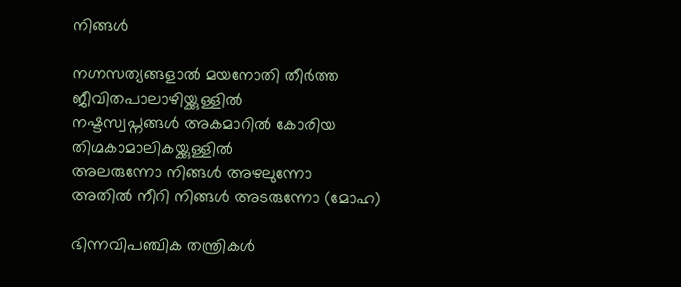നിങ്ങള്‍

നഗ്നസത്യങ്ങളാല്‍ മയനോതി തീര്‍ത്ത
ജീവിതപാലാഴിയ്ക്കുള്ളില്‍
നഷ്ടസ്വപ്നങ്ങള്‍ അകമാറില്‍ കോരിയ
തിഗ്മകാമാലികയ്ക്കുള്ളില്‍
അലരുന്നോ നിങ്ങള്‍ അഴലുന്നോ
അതില്‍ നീറി നിങ്ങള്‍ അടരുന്നോ (മോഹ)

ഭിന്നവിപഞ്ചിക തന്ത്രികള്‍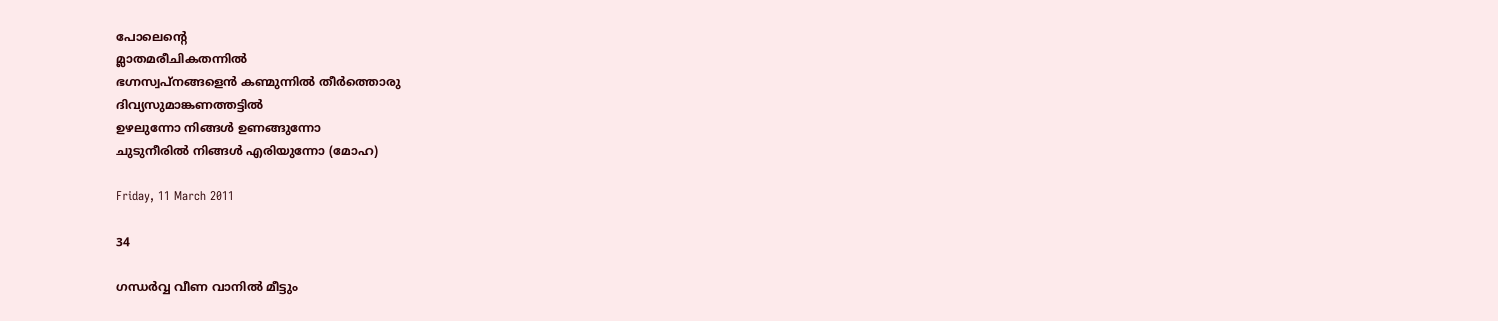പോലെന്‍റെ
മ്ലാതമരീചികതന്നില്‍
ഭഗ്നസ്വപ്നങ്ങളെന്‍ കണ്മുന്നില്‍ തീര്‍ത്തൊരു
ദിവ്യസുമാങ്കണത്തട്ടില്‍
ഉഴലുന്നോ നിങ്ങള്‍ ഉണങ്ങുന്നോ
ചുടുനീരില്‍ നിങ്ങള്‍ എരിയുന്നോ (മോഹ)

Friday, 11 March 2011

34

ഗന്ധര്‍വ്വ വീണ വാനില്‍ മീട്ടും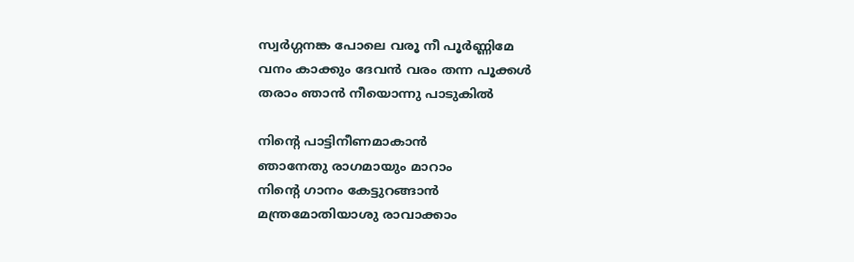സ്വര്‍ഗ്ഗനങ്ക പോലെ വരൂ നീ പൂര്‍ണ്ണിമേ
വനം കാക്കും ദേവന്‍ വരം തന്ന പൂക്കള്‍
തരാം ഞാന്‍ നീയൊന്നു പാടുകില്‍

നിന്‍റെ പാട്ടിനീണമാകാന്‍
ഞാനേതു രാഗമായും മാറാം
നിന്‍റെ ഗാനം കേട്ടുറങ്ങാന്‍
മന്ത്രമോതിയാശു രാവാക്കാം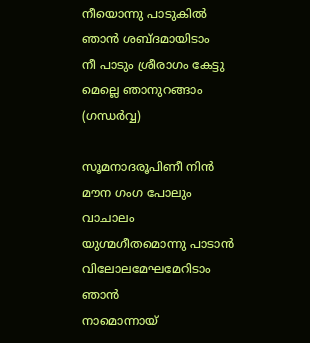നീയൊന്നു പാടുകില്‍ ഞാന്‍ ശബ്ദമായിടാം
നീ പാടും ശ്രീരാഗം കേട്ടു മെല്ലെ ഞാനുറങ്ങാം (ഗന്ധര്‍വ്വ)

സൂമനാദരൂപിണീ നിന്‍
മൗന ഗംഗ പോലും വാചാലം
യുഗ്മഗീതമൊന്നു പാടാന്‍
വിലോലമേഘമേറിടാം ഞാന്‍
നാമൊന്നായ്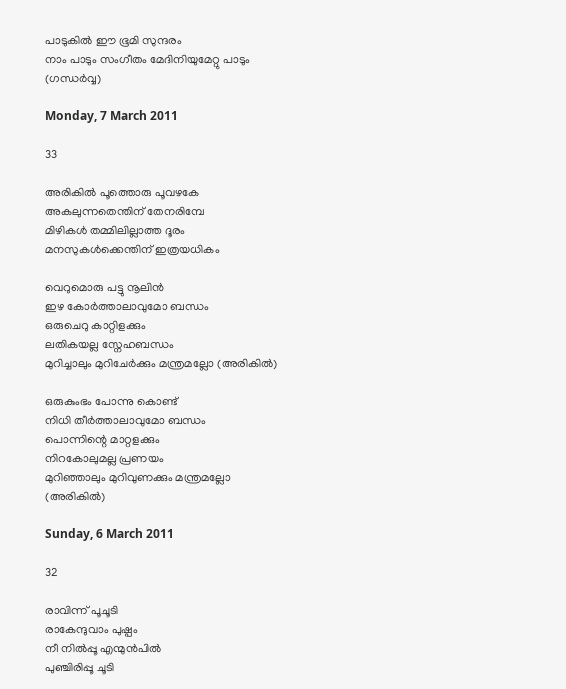പാടുകില്‍ ഈ ഭൂമി സുന്ദരം
നാം പാടും സംഗീതം മേദിനിയുമേറ്റു പാടും (ഗന്ധര്‍വ്വ)

Monday, 7 March 2011

33

അരികില്‍ പൂത്തൊരു പൂവഴകേ
അകലുന്നതെന്തിന് തേനരിമ്പേ
മിഴികള്‍ തമ്മിലില്ലാത്ത ദൂരം
മനസുകള്‍ക്കെന്തിന് ഇത്രയധികം

വെറുമൊരു പട്ടു നൂലിന്‍
ഇഴ കോര്‍ത്താലാവുമോ ബന്ധം
ഒരുചെറു കാറ്റിളക്കും
ലതികയല്ല സ്നേഹബന്ധം
മുറിച്ചാലും മുറിചേര്‍ക്കും മന്ത്രമല്ലോ (അരികില്‍)

ഒരുകുംഭം പോന്നു കൊണ്ട്
നിധി തീര്‍ത്താലാവുമോ ബന്ധം
പൊന്നിന്റെ മാറ്റളക്കും
നിറകോലുമല്ല പ്രണയം
മുറിഞ്ഞാലും മുറിവുണക്കും മന്ത്രമല്ലോ (അരികില്‍)

Sunday, 6 March 2011

32

രാവിന്ന് പൂചൂടി
രാകേന്ദുവാം പുഷ്പം
നീ നില്‍പ്പൂ എന്മുന്‍പില്‍
പുഞ്ചിരിപ്പൂ ചൂടി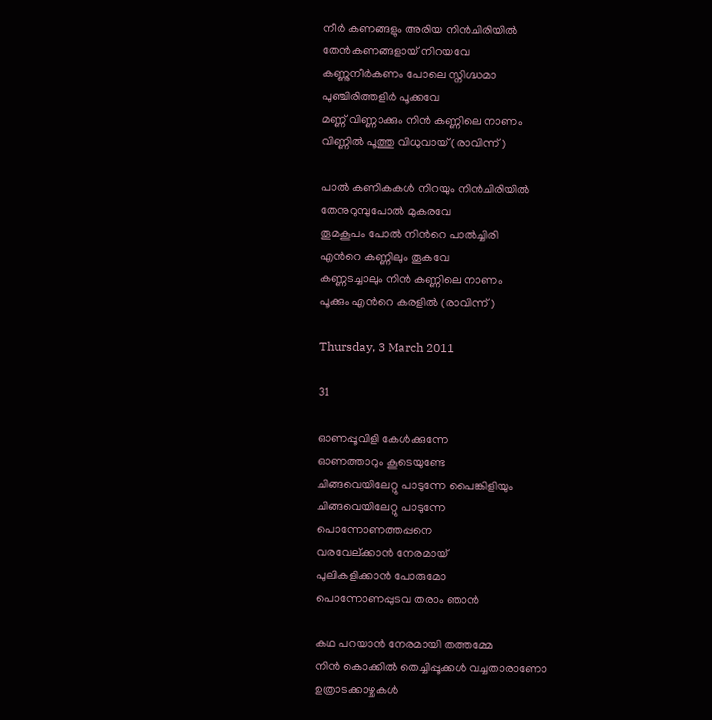നീര്‍ കണങ്ങളും അരിയ നിന്‍ചിരിയില്‍
തേന്‍കണങ്ങളായ് നിറയവേ
കണ്ണുനീര്‍കണം പോലെ സ്നിഗ്ദ്ധമാ
പുഞ്ചിരിത്തളിര്‍ പൂക്കവേ
മണ്ണ് വിണ്ണാക്കും നിന്‍ കണ്ണിലെ നാണം
വിണ്ണില്‍ പൂത്തു വിധുവായ് (രാവിന്ന്)

പാല്‍ കണികകള്‍ നിറയും നിന്‍ചിരിയില്‍
തേനുറുമ്പുപോല്‍ മുകരവേ
തൂമകൂപം പോല്‍ നിന്‍റെ പാല്‍ച്ചിരി
എന്‍റെ കണ്ണിലും തൂകവേ
കണ്ണടച്ചാലും നിന്‍ കണ്ണിലെ നാണം
പൂക്കും എന്‍റെ കരളില്‍ (രാവിന്ന്)

Thursday, 3 March 2011

31

ഓണപ്പൂവിളി കേള്‍ക്കുന്നേ
ഓണത്താറും കൂടെയുണ്ടേ
ചിങ്ങവെയിലേറ്റു പാടുന്നേ പൈങ്കിളിയും
ചിങ്ങവെയിലേറ്റു പാടുന്നേ
പൊന്നോണത്തപ്പനെ
വരവേല്ക്കാന്‍ നേരമായ്
പുലികളിക്കാന്‍ പോരുമോ
പൊന്നോണപ്പുടവ തരാം ഞാന്‍

കഥ പറയാന്‍ നേരമായി തത്തമ്മേ
നിന്‍ കൊക്കില്‍ തെച്ചിപ്പൂക്കള്‍ വച്ചതാരാണോ
ഉത്രാടക്കാഴ്ചകള്‍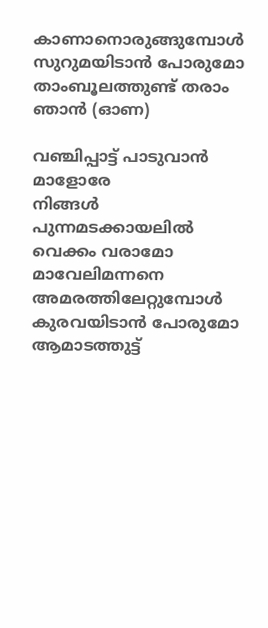കാണാനൊരുങ്ങുമ്പോള്‍
സുറുമയിടാന്‍ പോരുമോ
താംബൂലത്തുണ്ട് തരാം ഞാന്‍ (ഓണ)

വഞ്ചിപ്പാട്ട് പാടുവാന്‍ മാളോരേ
നിങ്ങള്‍ പുന്നമടക്കായലില്‍ വെക്കം വരാമോ
മാവേലിമന്നനെ അമരത്തിലേറ്റുമ്പോള്‍
കുരവയിടാന്‍ പോരുമോ
ആമാടത്തുട്ട്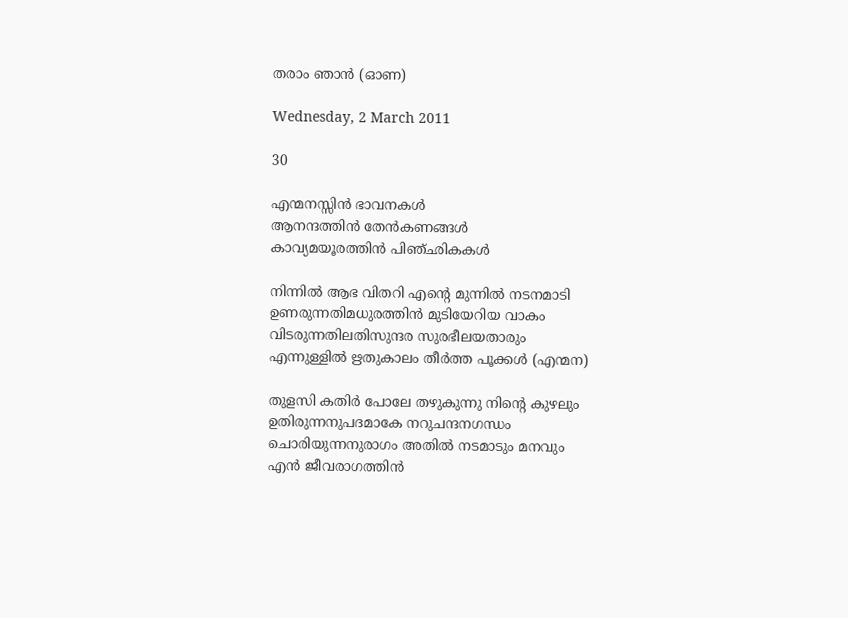തരാം ഞാന്‍ (ഓണ)

Wednesday, 2 March 2011

30

എന്മനസ്സിന്‍ ഭാവനകള്‍
ആനന്ദത്തിന്‍ തേന്‍കണങ്ങള്‍
കാവ്യമയൂരത്തിന്‍ പിഞ്ഛികകള്‍

നിന്നില്‍ ആഭ വിതറി എന്‍റെ മുന്നില്‍ നടനമാടി
ഉണരുന്നതിമധുരത്തിന്‍ മുടിയേറിയ വാകം
വിടരുന്നതിലതിസുന്ദര സുരഭീലയതാരും
എന്നുള്ളില്‍ ഋതുകാലം തീര്‍ത്ത പൂക്കള്‍ (എന്മന)

തുളസി കതിര്‍ പോലേ തഴുകുന്നു നിന്‍റെ കുഴലും
ഉതിരുന്നനുപദമാകേ നറുചന്ദനഗന്ധം
ചൊരിയുന്നനുരാഗം അതില്‍ നടമാടും മനവും
എന്‍ ജീവരാഗത്തിന്‍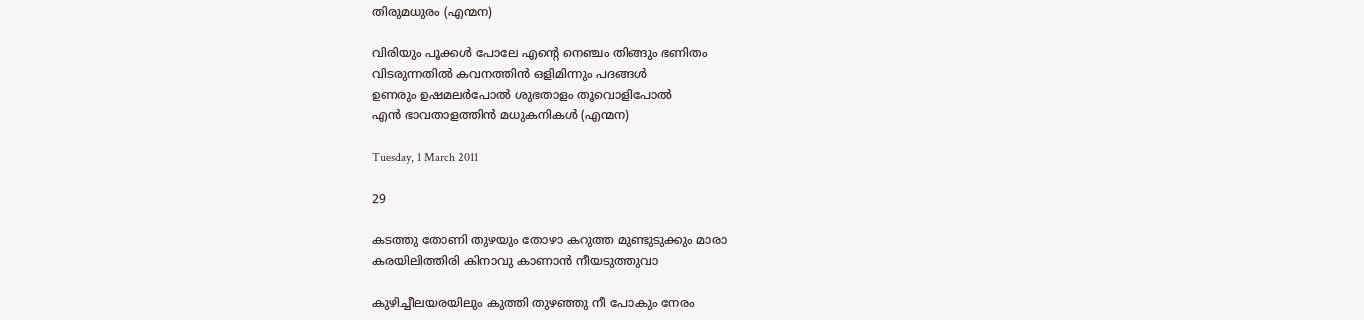തിരുമധുരം (എന്മന)

വിരിയും പൂക്കള്‍ പോലേ എന്‍റെ നെഞ്ചം തിങ്ങും ഭണിതം
വിടരുന്നതില്‍ കവനത്തിന്‍ ഒളിമിന്നും പദങ്ങള്‍
ഉണരും ഉഷമലര്‍പോല്‍ ശുഭതാളം തൂവൊളിപോല്‍
എന്‍ ഭാവതാളത്തിന്‍ മധുകനികള്‍ (എന്മന)

Tuesday, 1 March 2011

29

കടത്തു തോണി തുഴയും തോഴാ കറുത്ത മുണ്ടുടുക്കും മാരാ
കരയിലിത്തിരി കിനാവു കാണാന്‍ നീയടുത്തുവാ

കുഴിച്ചീലയരയിലും കുത്തി തുഴഞ്ഞു നീ പോകും നേരം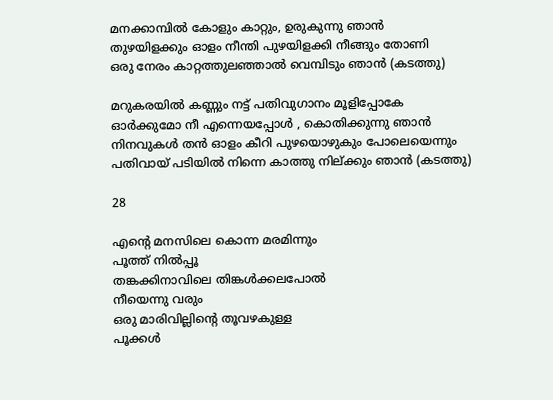മനക്കാമ്പില്‍ കോളും കാറ്റും, ഉരുകുന്നു ഞാന്‍
തുഴയിളക്കും ഓളം നീന്തി പുഴയിളക്കി നീങ്ങും തോണി
ഒരു നേരം കാറ്റത്തുലഞ്ഞാല്‍ വെമ്പിടും ഞാന്‍ (കടത്തു)

മറുകരയില്‍ കണ്ണും നട്ട് പതിവുഗാനം മൂളിപ്പോകേ
ഓര്‍ക്കുമോ നീ എന്നെയപ്പോള്‍ , കൊതിക്കുന്നു ഞാന്‍
നിനവുകള്‍ തന്‍ ഓളം കീറി പുഴയൊഴുകും പോലെയെന്നും
പതിവായ് പടിയില്‍ നിന്നെ കാത്തു നില്ക്കും ഞാന്‍ (കടത്തു)

28

എന്‍റെ മനസിലെ കൊന്ന മരമിന്നും
പൂത്ത് നില്‍പ്പൂ
തങ്കക്കിനാവിലെ തിങ്കള്‍ക്കലപോല്‍
നീയെന്നു വരും
ഒരു മാരിവില്ലിന്‍റെ തൂവഴകുള്ള
പൂക്കള്‍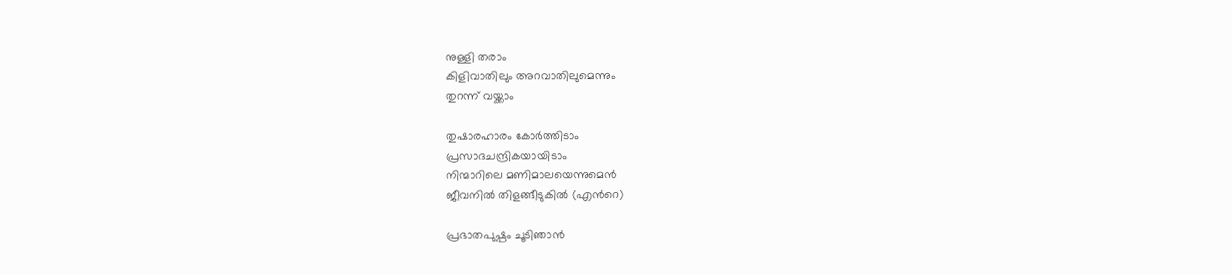നുള്ളി തരാം
കിളിവാതിലും അറവാതിലുമെന്നും
തുറന്ന് വയ്ക്കാം

തുഷാരഹാരം കോര്‍ത്തിടാം
പ്രസാദചന്ദ്രികയായിടാം
നിന്മാറിലെ മണിമാലയെന്നുമെന്‍
ജീവനില്‍ തിളങ്ങീടുകില്‍ (എന്‍റെ)

പ്രഭാതപുഷ്പം ചൂടിഞാന്‍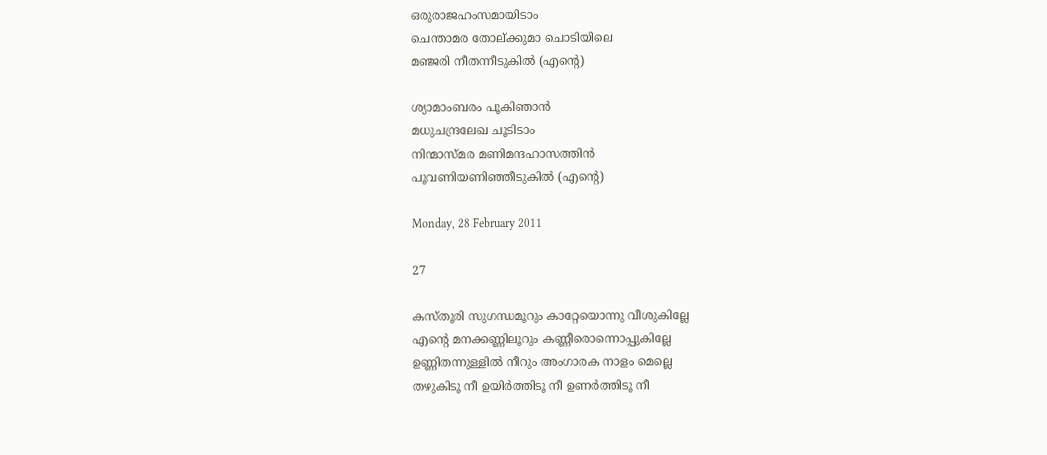ഒരുരാജഹംസമായിടാം
ചെന്താമര തോല്ക്കുമാ ചൊടിയിലെ
മഞ്ജരി നീതന്നീടുകില്‍ (എന്‍റെ)

ശ്യാമാംബരം പൂകിഞാന്‍
മധുചന്ദ്രലേഖ ചൂടിടാം
നിന്മാസ്മര മണിമന്ദഹാസത്തിന്‍
പൂവണിയണിഞ്ഞീടുകില്‍ (എന്‍റെ)

Monday, 28 February 2011

27

കസ്തൂരി സുഗന്ധമൂറും കാറ്റേയൊന്നു വീശുകില്ലേ
എന്റെ മനക്കണ്ണിലൂറും കണ്ണീരൊന്നൊപ്പുകില്ലേ
ഉണ്ണിതന്നുള്ളില്‍ നീറും അംഗാരക നാളം മെല്ലെ
തഴുകിടൂ നീ ഉയിര്‍ത്തിടൂ നീ ഉണര്‍ത്തിടൂ നീ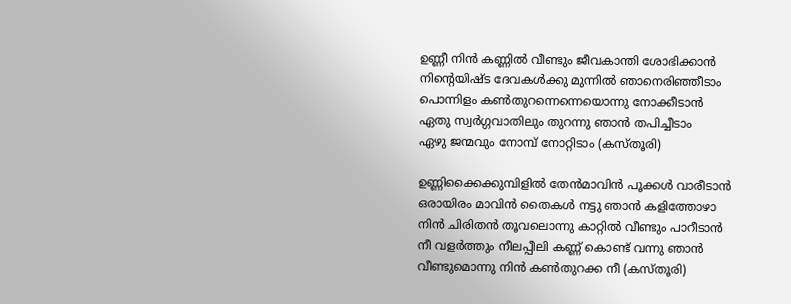ഉണ്ണീ നിന്‍ കണ്ണില്‍ വീണ്ടും ജീവകാന്തി ശോഭിക്കാന്‍
നിന്‍റെയിഷ്ട ദേവകള്‍ക്കു മുന്നില്‍ ഞാനെരിഞ്ഞീടാം
പൊന്നിളം കണ്‍തുറന്നെന്നെയൊന്നു നോക്കീടാന്‍
ഏതു സ്വര്‍ഗ്ഗവാതിലും തുറന്നു ഞാന്‍ തപിച്ചീടാം
ഏഴു ജന്മവും നോമ്പ് നോറ്റിടാം (കസ്തൂരി)

ഉണ്ണിക്കൈക്കുമ്പിളില്‍ തേന്‍മാവിന്‍ പൂക്കള്‍ വാരീടാന്‍
ഒരായിരം മാവിന്‍ തൈകള്‍ നട്ടു ഞാന്‍ കളിത്തോഴാ
നിന്‍ ചിരിതന്‍ തൂവലൊന്നു കാറ്റില്‍ വീണ്ടും പാറീടാന്‍
നീ വളര്‍ത്തും നീലപ്പീലി കണ്ണ് കൊണ്ട്‌ വന്നു ഞാന്‍
വീണ്ടുമൊന്നു നിന്‍ കണ്‍തുറക്ക നീ (കസ്തൂരി)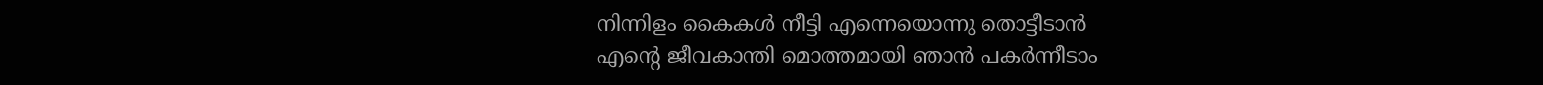നിന്നിളം കൈകള്‍ നീട്ടി എന്നെയൊന്നു തൊട്ടീടാന്‍
എന്‍റെ ജീവകാന്തി മൊത്തമായി ഞാന്‍ പകര്‍ന്നീടാം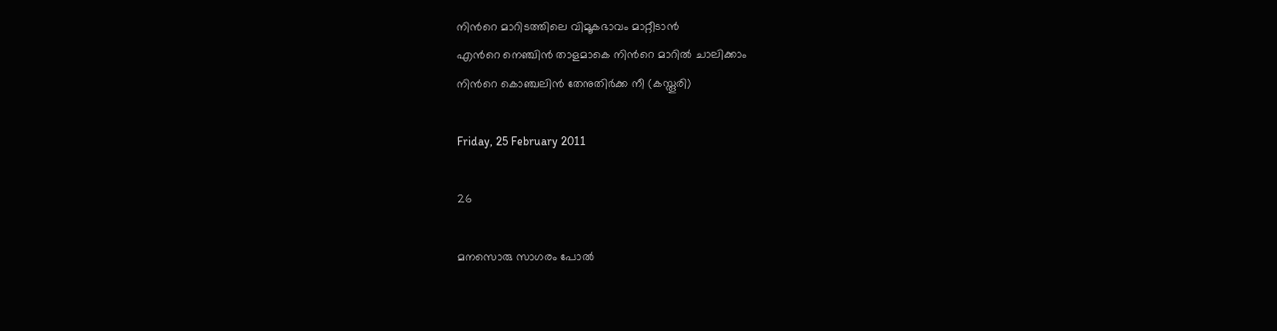നിന്‍റെ മാറിടത്തിലെ വിമൂകഭാവം മാറ്റീടാന്‍
എന്‍റെ നെഞ്ചിന്‍ താളമാകെ നിന്‍റെ മാറില്‍ ചാലിക്കാം
നിന്‍റെ കൊഞ്ചലിന്‍ തേനുതിര്‍ക്ക നീ (കസ്തൂരി)

Friday, 25 February 2011

26

മനസൊരു സാഗരം പോല്‍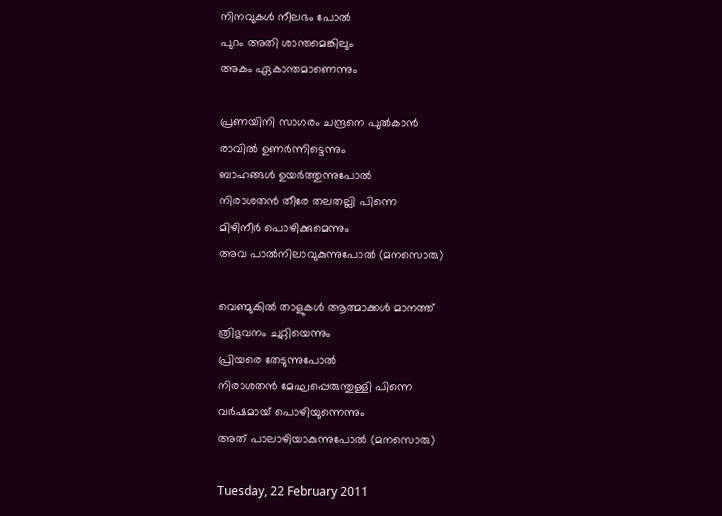നിനവുകള്‍ നീലഭം പോല്‍
പുറം അതി ശാന്തമെങ്കിലും
അകം ഏകാന്തമാണെന്നും

പ്രണയിനി സാഗരം ചന്ദ്രനെ പുല്‍കാന്‍
രാവില്‍ ഉണര്‍ന്നിട്ടെന്നും
ബാഹങ്ങള്‍ ഉയര്‍ത്തുന്നുപോല്‍
നിരാശതന്‍ തീരേ തലതല്ലി പിന്നെ
മിഴിനീര്‍ പൊഴിക്കുമെന്നും
അവ പാല്‍നിലാവുകുന്നുപോല്‍ (മനസൊരു)

വെണ്മുകില്‍ താളുകള്‍ ആത്മാക്കള്‍ മാനത്ത്‌
ത്രിഭുവനം ചുറ്റിയെന്നും
പ്രിയരെ തേടുന്നുപോല്‍
നിരാശതന്‍ മേഘപ്പെരുന്തുള്ളി പിന്നെ
വര്‍ഷമായ്‌ പൊഴിയുന്നെന്നും
അത് പാലാഴിയാകുന്നുപോല്‍ (മനസൊരു)

Tuesday, 22 February 2011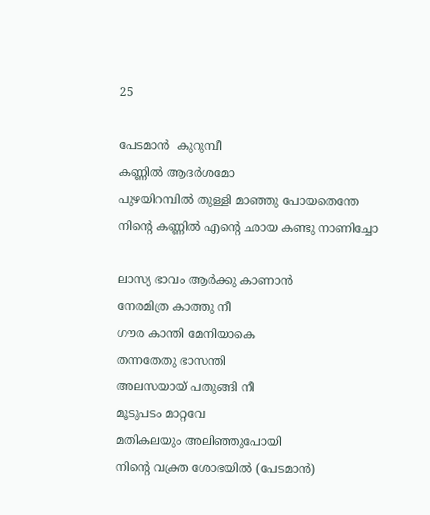25

പേടമാന്‍  കുറുമ്പീ
കണ്ണില്‍ ആദര്‍ശമോ
പുഴയിറമ്പില്‍ തുള്ളി മാഞ്ഞു പോയതെന്തേ
നിന്റെ കണ്ണില്‍ എന്‍റെ ഛായ കണ്ടു നാണിച്ചോ

ലാസ്യ ഭാവം ആര്‍ക്കു കാണാന്‍
നേരമിത്ര കാത്തു നീ
ഗൗര കാന്തി മേനിയാകെ
തന്നതേതു ഭാസന്തി
അലസയായ്‌ പതുങ്ങി നീ
മൂടുപടം മാറ്റവേ
മതികലയും അലിഞ്ഞുപോയി
നിന്‍റെ വക്ത്ര ശോഭയില്‍ (പേടമാന്‍)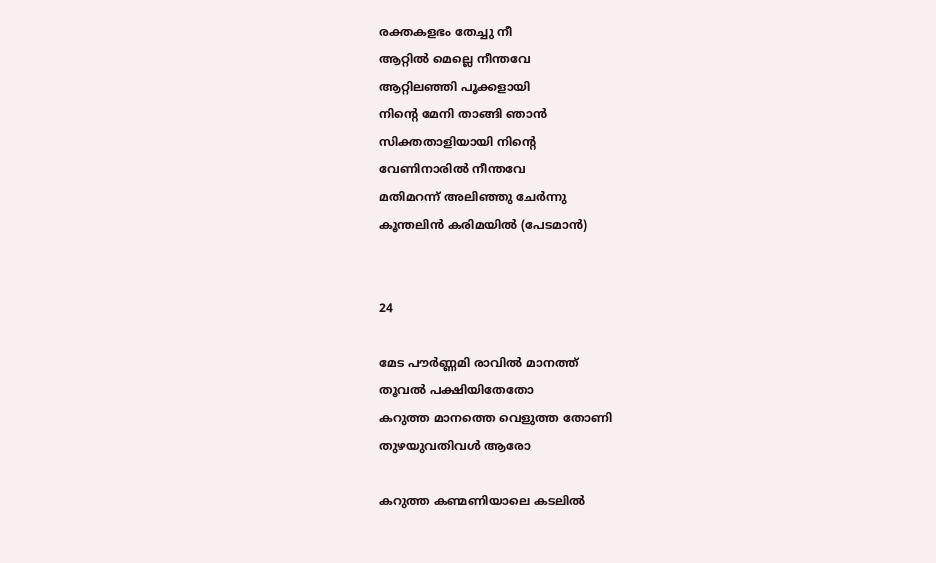രക്തകളഭം തേച്ചു നീ
ആറ്റില്‍ മെല്ലെ നീന്തവേ
ആറ്റിലഞ്ഞി പൂക്കളായി
നിന്‍റെ മേനി താങ്ങി ഞാന്‍
സിക്തതാളിയായി നിന്‍റെ
വേണിനാരില്‍ നീന്തവേ
മതിമറന്ന് അലിഞ്ഞു ചേര്‍ന്നു
കൂന്തലിന്‍ കരിമയില്‍ (പേടമാന്‍)


24

മേട പൗര്‍ണ്ണമി രാവില്‍ മാനത്ത്‌
തൂവല്‍ പക്ഷിയിതേതോ
കറുത്ത മാനത്തെ വെളുത്ത തോണി
തുഴയുവതിവള്‍ ആരോ

കറുത്ത കണ്മണിയാലെ കടലില്‍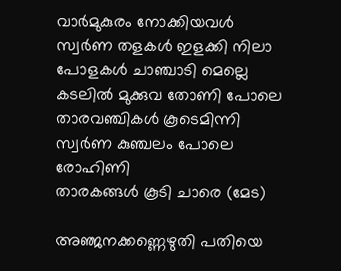വാര്‍മുകുരം നോക്കിയവള്‍
സ്വര്‍ണ തളകള്‍ ഇളക്കി നിലാ
പോളകള്‍ ചാഞ്ചാടി മെല്ലെ
കടലില്‍ മുക്കുവ തോണി പോലെ
താരവഞ്ചികള്‍ കൂടെമിന്നി
സ്വര്‍ണ കുഞ്ചലം പോലെ രോഹിണി
താരകങ്ങള്‍ കൂടി ചാരെ (മേട)

അഞ്ജനക്കണ്ണെഴുതി പതിയെ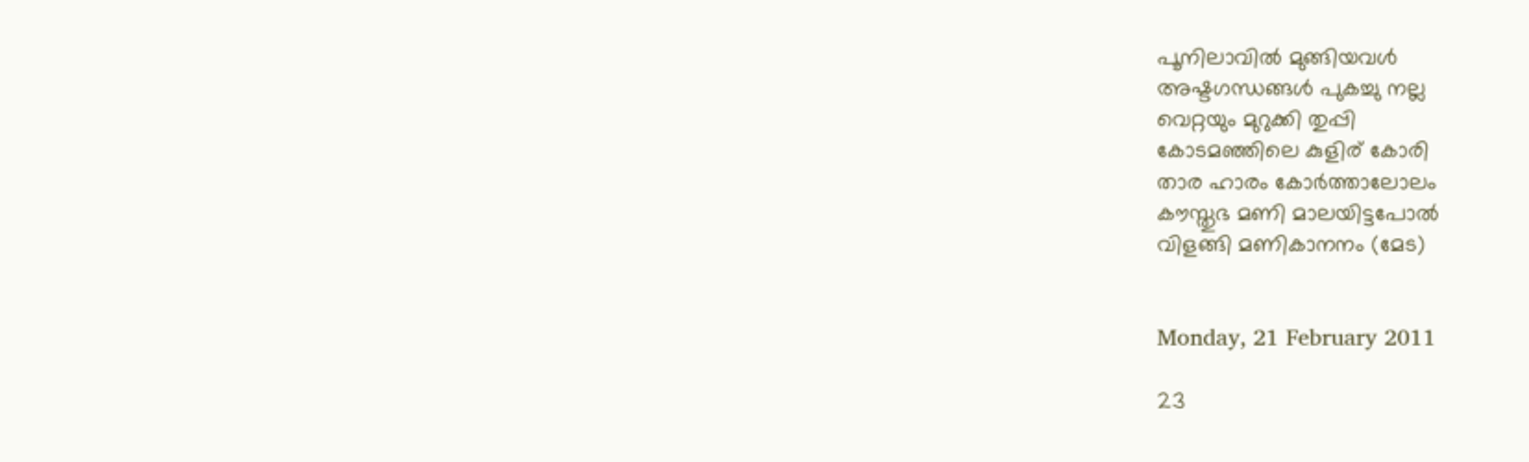പൂനിലാവില്‍ മുങ്ങിയവള്‍
അഷ്ടഗന്ധങ്ങള്‍ പുകച്ചു നല്ല
വെറ്റയും മുറുക്കി തുപ്പി
കോടമഞ്ഞിലെ കുളിര് കോരി
താര ഹാരം കോര്‍ത്താലോലം
കൗസ്തുഭ മണി മാലയിട്ടപോല്‍
വിളങ്ങി മണികാനനം (മേട)


Monday, 21 February 2011

23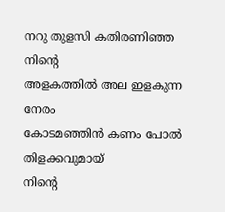നറു തുളസി കതിരണിഞ്ഞ നിന്‍റെ
അളകത്തില്‍ അല ഇളകുന്ന നേരം
കോടമഞ്ഞിന്‍ കണം പോല്‍ തിളക്കവുമായ്
നിന്‍റെ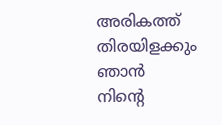അരികത്ത് തിരയിളക്കും ഞാന്‍
നിന്‍റെ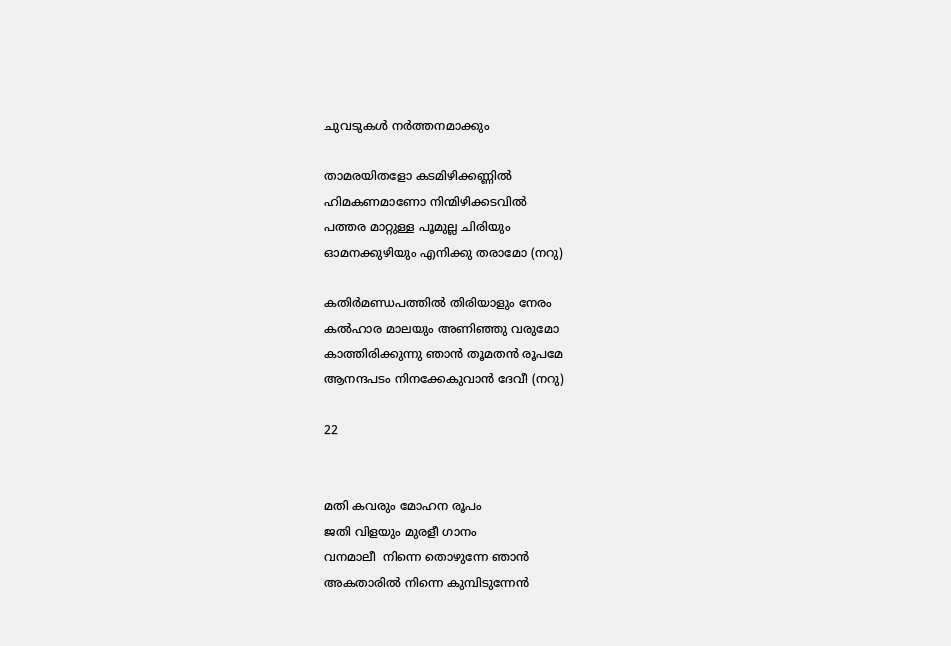ചുവടുകള്‍ നര്‍ത്തനമാക്കും

താമരയിതളോ കടമിഴിക്കണ്ണില്‍
ഹിമകണമാണോ നിന്മിഴിക്കടവില്‍
പത്തര മാറ്റുള്ള പൂമുല്ല ചിരിയും
ഓമനക്കുഴിയും എനിക്കു തരാമോ (നറു)

കതിര്‍മണ്ഡപത്തില്‍ തിരിയാളും നേരം
കല്‍ഹാര മാലയും അണിഞ്ഞു വരുമോ
കാത്തിരിക്കുന്നു ഞാന്‍ തൂമതന്‍ രൂപമേ
ആനന്ദപടം നിനക്കേകുവാന്‍ ദേവീ (നറു)

22


മതി കവരും മോഹന രൂപം
ജതി വിളയും മുരളീ ഗാനം
വനമാലീ  നിന്നെ തൊഴുന്നേ ഞാന്‍
അകതാരില്‍ നിന്നെ കുമ്പിടുന്നേന്‍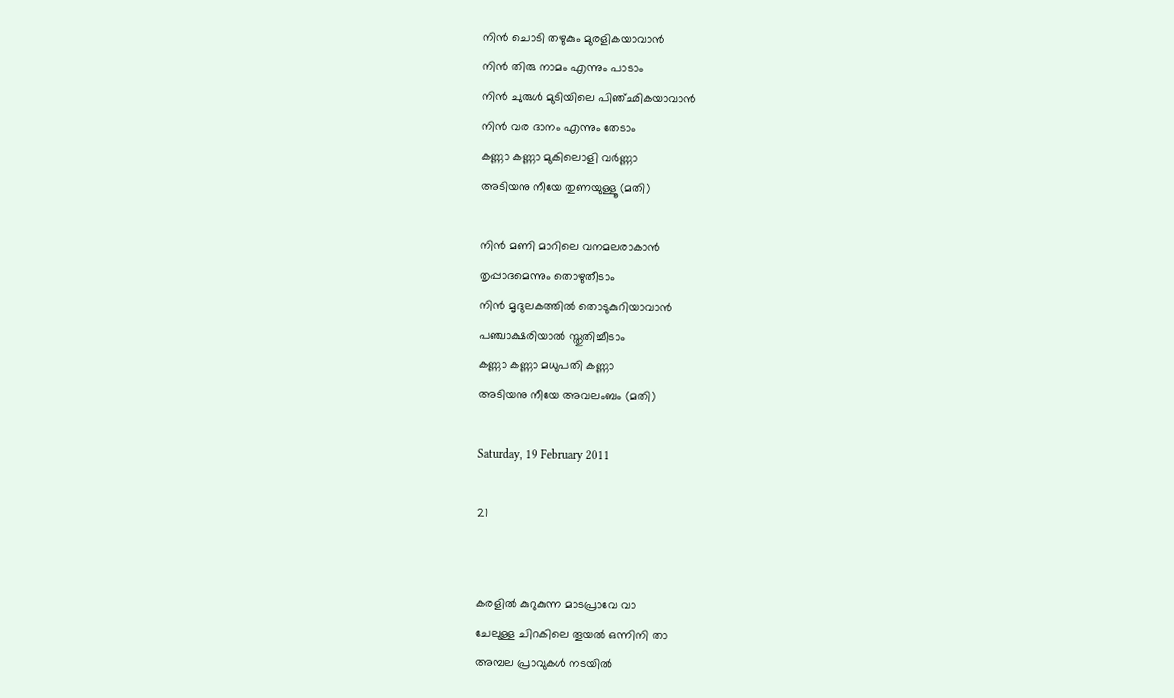നിന്‍ ചൊടി തഴുകും മുരളികയാവാന്‍
നിന്‍ തിരു നാമം എന്നും പാടാം
നിന്‍ ചുരുള്‍ മുടിയിലെ പിഞ്ഛികയാവാന്‍
നിന്‍ വര ദാനം എന്നും തേടാം
കണ്ണാ കണ്ണാ മുകിലൊളി വര്‍ണ്ണാ
അടിയനു നീയേ തുണയുള്ളൂ (മതി)

നിന്‍ മണി മാറിലെ വനമലരാകാന്‍
തൃപ്പാദമെന്നും തൊഴുതീടാം
നിന്‍ മൃദുലകത്തില്‍ തൊടുകുറിയാവാന്‍
പഞ്ചാക്ഷരിയാല്‍ സ്തുതിച്ചീടാം
കണ്ണാ കണ്ണാ മധുപതി കണ്ണാ
അടിയനു നീയേ അവലംബം (മതി)

Saturday, 19 February 2011

21


കരളില്‍ കുറുകുന്ന മാടപ്രാവേ വാ
ചേലുള്ള ചിറകിലെ തൂയല്‍ ഒന്നിനി താ
അമ്പല പ്രാവുകള്‍ നടയില്‍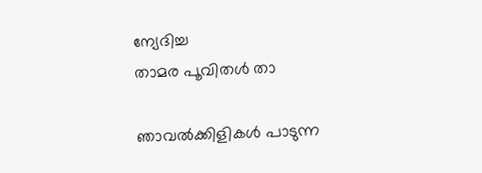ന്യേദിച്ച
താമര പൂവിതള്‍ താ

ഞാവല്‍ക്കിളികള്‍ പാടുന്ന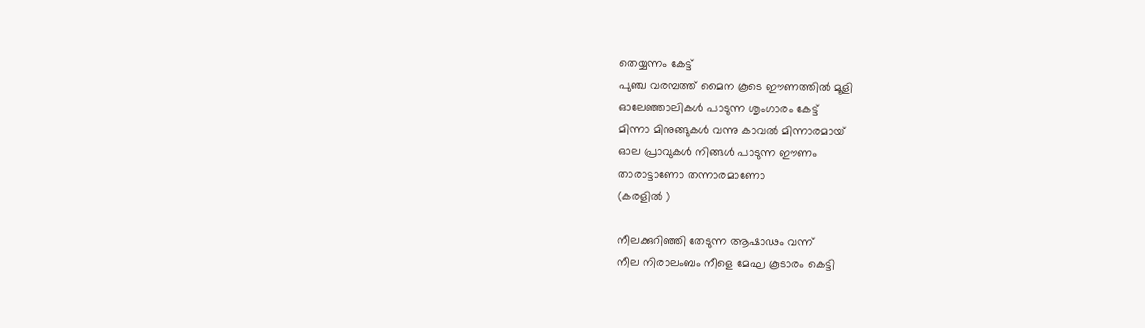തെയ്യന്നം കേട്ട്
പുഞ്ച വരമ്പത്ത് മൈന കൂടെ ഈണത്തില്‍ മൂളി
ഓലേഞ്ഞാലികള്‍ പാടുന്ന ശൃംഗാരം കേട്ട്
മിന്നാ മിനുങ്ങുകള്‍ വന്നു കാവല്‍ മിന്നാരമായ്
ഓല പ്രാവുകള്‍ നിങ്ങള്‍ പാടുന്ന ഈണം
താരാട്ടാണോ തന്നാരമാണോ
(കരളില്‍ )

നീലക്കുറിഞ്ഞി തേടുന്ന ആഷാഢം വന്ന്
നീല നിരാലംബം നീളെ മേഘ കൂടാരം കെട്ടി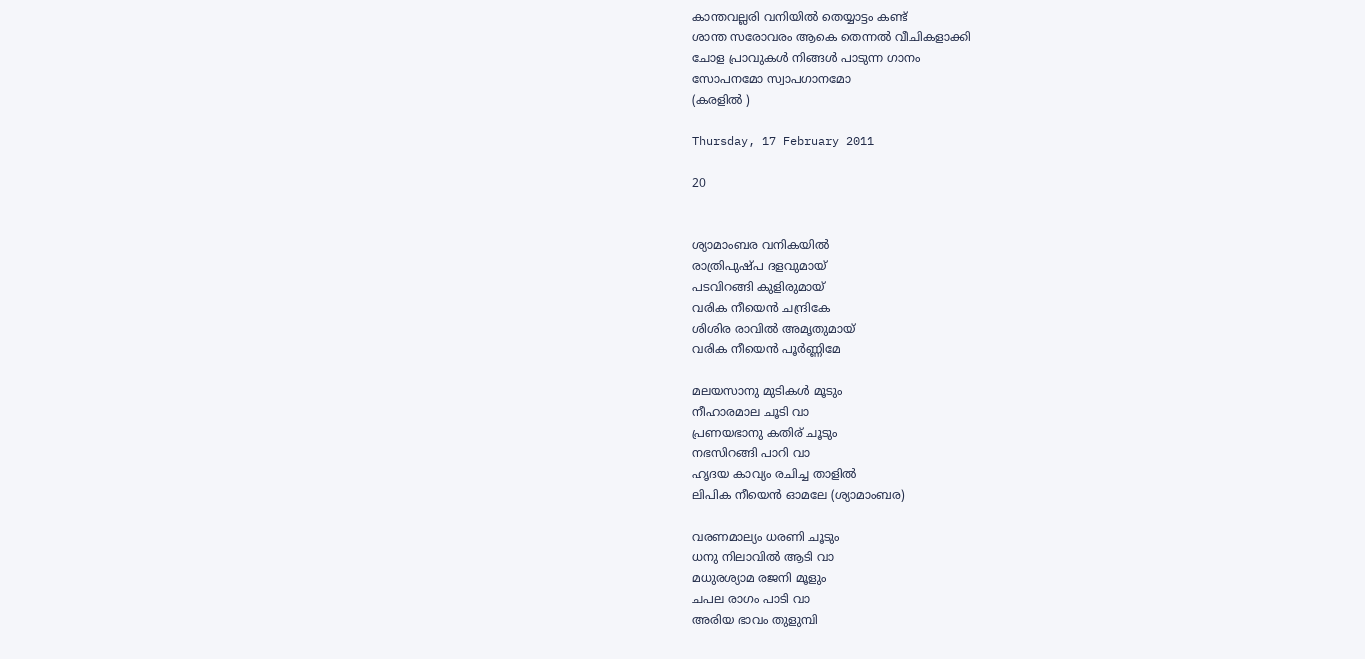കാന്തവല്ലരി വനിയില്‍ തെയ്യാട്ടം കണ്ട്
ശാന്ത സരോവരം ആകെ തെന്നല്‍ വീചികളാക്കി
ചോള പ്രാവുകള്‍ നിങ്ങള്‍ പാടുന്ന ഗാനം
സോപനമോ സ്വാപഗാനമോ
(കരളില്‍ )

Thursday, 17 February 2011

20


ശ്യാമാംബര വനികയില്‍
രാത്രിപുഷ്പ ദളവുമായ്
പടവിറങ്ങി കുളിരുമായ്
വരിക നീയെന്‍ ചന്ദ്രികേ
ശിശിര രാവില്‍ അമൃതുമായ്
വരിക നീയെന്‍ പൂര്‍ണ്ണിമേ

മലയസാനു മുടികള്‍ മൂടും
നീഹാരമാല ചൂടി വാ
പ്രണയഭാനു കതിര് ചൂടും
നഭസിറങ്ങി പാറി വാ
ഹൃദയ കാവ്യം രചിച്ച താളില്‍
ലിപിക നീയെന്‍ ഓമലേ (ശ്യാമാംബര)

വരണമാല്യം ധരണി ചൂടും
ധനു നിലാവില്‍ ആടി വാ
മധുരശ്യാമ രജനി മൂളും
ചപല രാഗം പാടി വാ
അരിയ ഭാവം തുളുമ്പി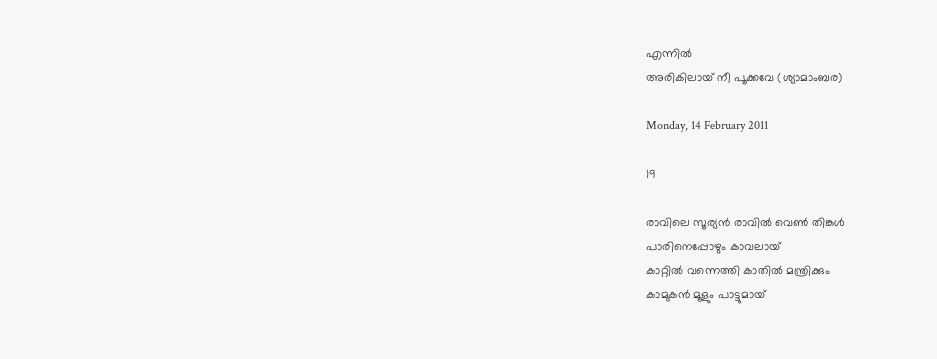എന്നില്‍
അരികിലായ് നീ പൂക്കവേ (ശ്യാമാംബര)

Monday, 14 February 2011

19

രാവിലെ സൂര്യന്‍ രാവില്‍ വെണ്‍ തിങ്കള്‍
പാരിനെപ്പോഴും കാവലായ്
കാറ്റില്‍ വന്നെത്തി കാതില്‍ മന്ത്രിക്കും
കാമുകന്‍ മൂളും പാട്ടുമായ്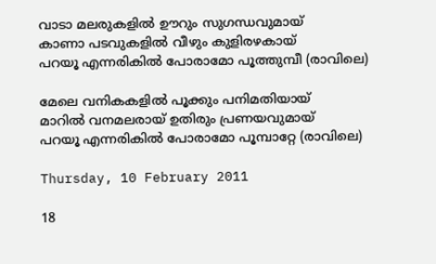വാടാ മലരുകളില്‍ ഊറും സുഗന്ധവുമായ്
കാണാ പടവുകളില്‍ വീഴും കുളിരഴകായ്
പറയൂ എന്നരികില്‍ പോരാമോ പൂത്തുമ്പീ (രാവിലെ)

മേലെ വനികകളില്‍ പൂക്കും പനിമതിയായ്
മാറില്‍ വനമലരായ് ഉതിരും പ്രണയവുമായ്‌
പറയൂ എന്നരികില്‍ പോരാമോ പൂമ്പാറ്റേ (രാവിലെ)

Thursday, 10 February 2011

18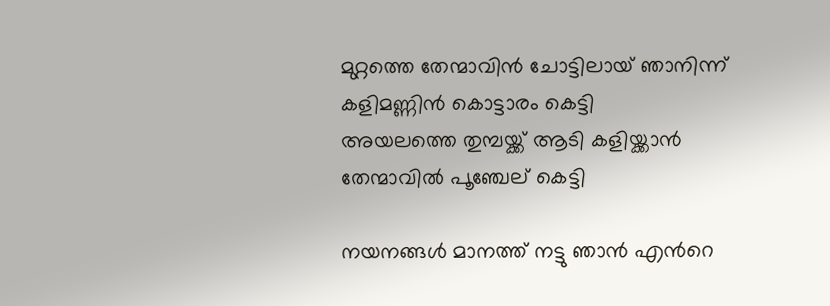മുറ്റത്തെ തേന്മാവിന്‍ ചോട്ടിലായ് ഞാനിന്ന്
കളിമണ്ണിന്‍ കൊട്ടാരം കെട്ടി
അയലത്തെ തുമ്പയ്ക്ക് ആടി കളിയ്ക്കാന്‍
തേന്മാവില്‍ പൂഞ്ചേല് കെട്ടി

നയനങ്ങള്‍ മാനത്ത് നട്ടു ഞാന്‍ എന്‍റെ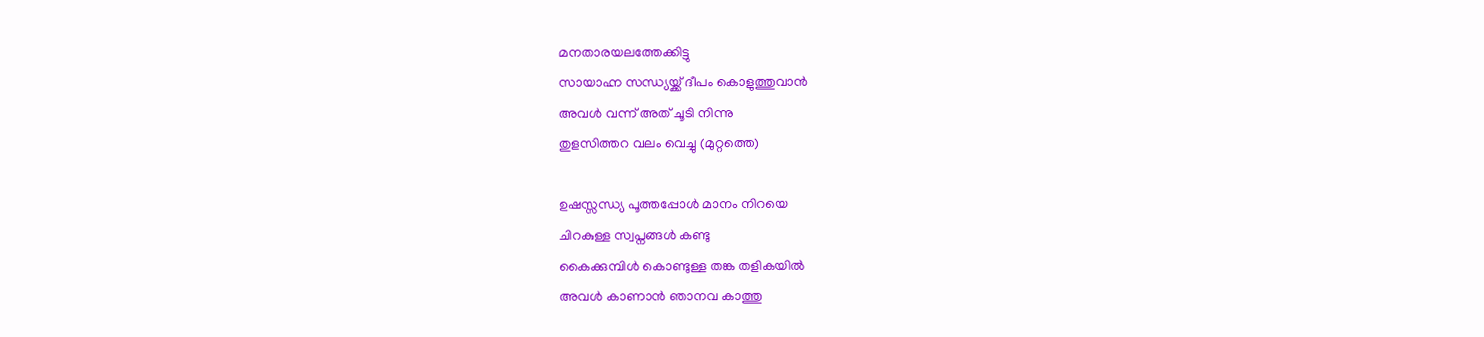മനതാരയലത്തേക്കിട്ടു
സായാഹ്ന സന്ധ്യയ്ക്ക്‌ ദീപം കൊളുത്തുവാന്‍
അവള്‍ വന്ന് അത് ചൂടി നിന്നു
തുളസിത്തറ വലം വെച്ചു (മുറ്റത്തെ)

ഉഷസ്സന്ധ്യ പൂത്തപ്പോള്‍ മാനം നിറയെ
ചിറകുള്ള സ്വപ്നങ്ങള്‍ കണ്ടു
കൈക്കുമ്പിള്‍ കൊണ്ടുള്ള തങ്ക തളികയില്‍
അവള്‍ കാണാന്‍ ഞാനവ കാത്തു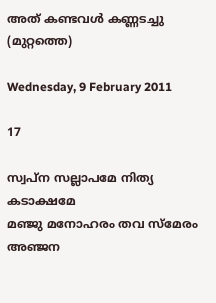അത് കണ്ടവള്‍ കണ്ണടച്ചു (മുറ്റത്തെ)

Wednesday, 9 February 2011

17

സ്വപ്ന സല്ലാപമേ നിത്യ കടാക്ഷമേ
മഞ്ജു മനോഹരം തവ സ്മേരം
അഞ്ജന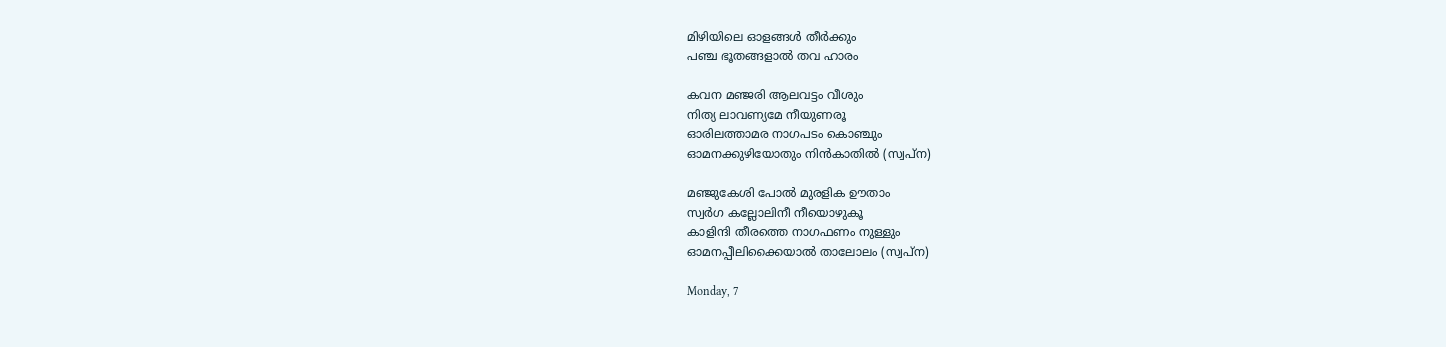മിഴിയിലെ ഓളങ്ങള്‍ തീര്‍ക്കും
പഞ്ച ഭൂതങ്ങളാല്‍ തവ ഹാരം

കവന മഞ്ജരി ആലവട്ടം വീശും
നിത്യ ലാവണ്യമേ നീയുണരൂ
ഓരിലത്താമര നാഗപടം കൊഞ്ചും
ഓമനക്കുഴിയോതും നിന്‍കാതില്‍ (സ്വപ്ന)

മഞ്ജുകേശി പോല്‍ മുരളിക ഊതാം
സ്വര്‍ഗ കല്ലോലിനീ നീയൊഴുകൂ
കാളിന്ദി തീരത്തെ നാഗഫണം നുള്ളും
ഓമനപ്പീലിക്കൈയാല്‍ താലോലം (സ്വപ്ന)

Monday, 7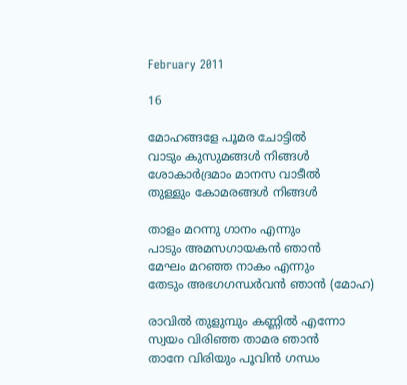February 2011

16

മോഹങ്ങളേ പൂമര ചോട്ടില്‍
വാടും കുസുമങ്ങള്‍ നിങ്ങള്‍
ശോകാര്‍ദ്രമാം മാനസ വാടീല്‍
തുള്ളും കോമരങ്ങള്‍ നിങ്ങള്‍

താളം മറന്നു ഗാനം എന്നും
പാടും അമസഗായകന്‍ ഞാന്‍
മേഘം മറഞ്ഞ നാകം എന്നും
തേടും അഭഗഗന്ധര്‍വന്‍ ഞാന്‍ (മോഹ)

രാവില്‍ തുളുമ്പും കണ്ണില്‍ എന്നോ
സ്വയം വിരിഞ്ഞ താമര ഞാന്‍
താനേ വിരിയും പൂവിന്‍ ഗന്ധം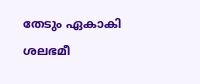തേടും ഏകാകി ശലഭമീ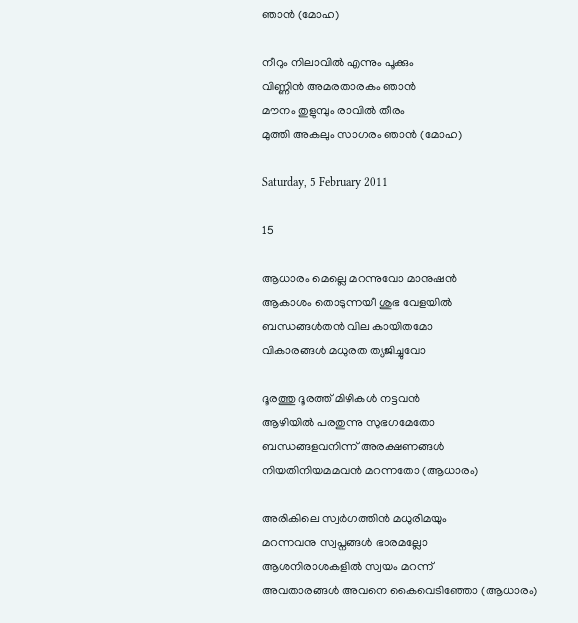ഞാന്‍ (മോഹ)

നീറും നിലാവില്‍ എന്നും പൂക്കും
വിണ്ണിന്‍ അമരതാരകം ഞാന്‍
മൗനം തുളുമ്പും രാവില്‍ തീരം
മുത്തി അകലും സാഗരം ഞാന്‍ (മോഹ)

Saturday, 5 February 2011

15

ആധാരം മെല്ലെ മറന്നുവോ മാനുഷന്‍
ആകാശം തൊടുന്നയീ ശുഭ വേളയില്‍
ബന്ധങ്ങള്‍തന്‍ വില കായിതമോ
വികാരങ്ങള്‍ മധുരത ത്യജിച്ചുവോ

ദൂരത്തു ദൂരത്ത് മിഴികള്‍ നട്ടവന്‍
ആഴിയില്‍ പരതുന്നു സുഭഗമേതോ
ബന്ധങ്ങളവനിന്ന് അരക്ഷണങ്ങള്‍
നിയതിനിയമമവന്‍ മറന്നതോ (ആധാരം)

അരികിലെ സ്വര്‍ഗത്തിന്‍ മധുരിമയും
മറന്നവനു സ്വപ്നങ്ങള്‍ ഭാരമല്ലോ
ആശനിരാശകളില്‍ സ്വയം മറന്ന്
അവതാരങ്ങള്‍ അവനെ കൈവെടിഞ്ഞോ (ആധാരം)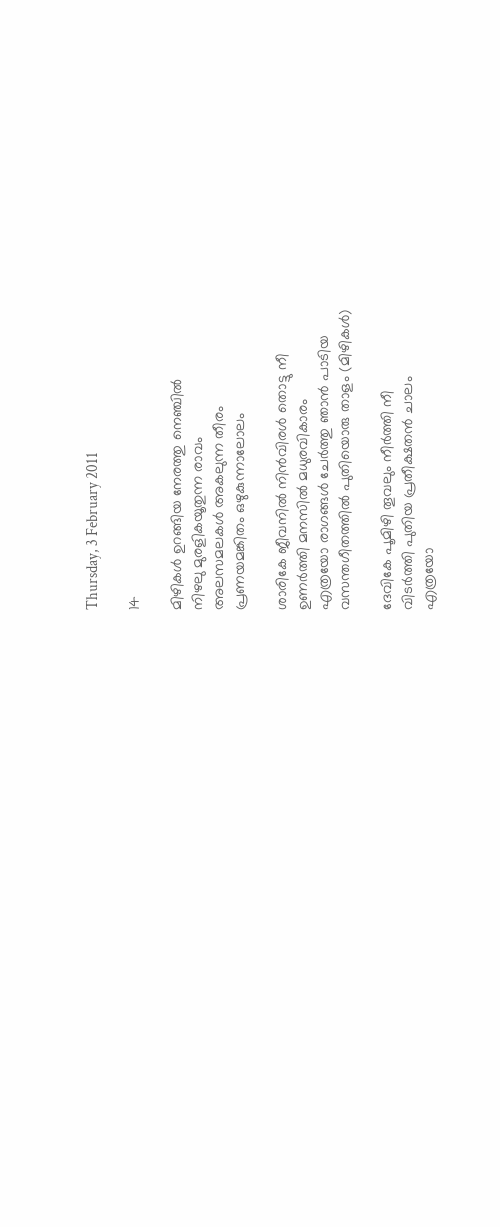Thursday, 3 February 2011

14

മിഴികള്‍ ഉറങ്ങിയ നേരത്തു നെഞ്ചില്‍
നിഴലു മുരളികയൂതുന്ന രാവം
അലസമലകള്‍ അകലുന്ന തീരം
പ്രണയമങ്കിതം ഒഴുകുന്നാലോലം

ശാരികേ ജീവനില്‍ നിന്‍വിരള്‍ തൊട്ടു നീ
ഉണര്‍ത്തി മനസില്‍ മധുരവികാരം
എത്രയോ രാഗങ്ങള്‍ ചേര്‍ത്തു ഞാന്‍ പാടിയ
വസന്തഗീതത്തില്‍ പുതിയൊരു താളം (മിഴികള്‍)

ദേവികേ പൂമിഴി തൂവലും നീര്‍ത്തി നീ
വിടര്‍ത്തി പുതിയ പ്രതീക്ഷതന്‍ ചാലം
എത്രയോ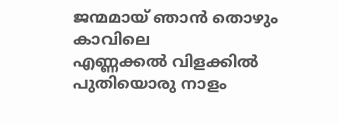ജന്മമായ് ഞാന്‍ തൊഴും കാവിലെ
എണ്ണക്കല്‍ വിളക്കില്‍ പുതിയൊരു നാളം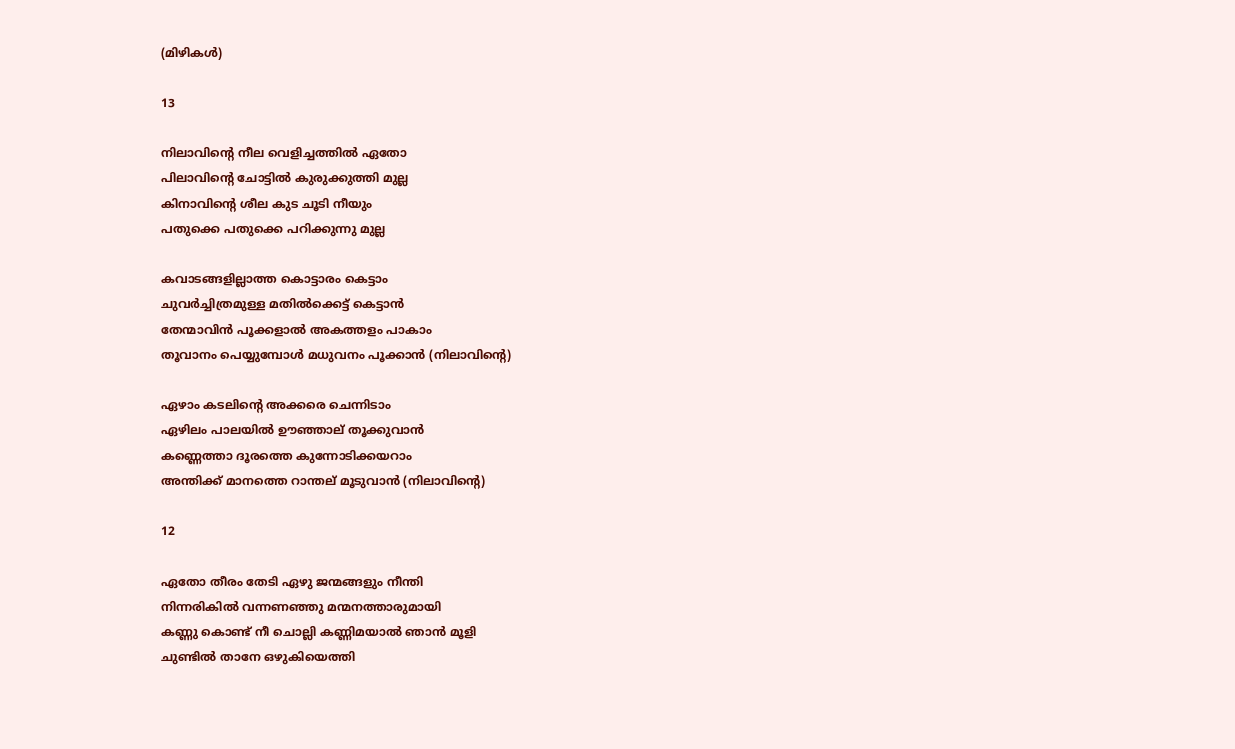(മിഴികള്‍)

13

നിലാവിന്‍റെ നീല വെളിച്ചത്തില്‍ ഏതോ
പിലാവിന്‍റെ ചോട്ടില്‍ കുരുക്കുത്തി മുല്ല
കിനാവിന്‍റെ ശീല കുട ചൂടി നീയും
പതുക്കെ പതുക്കെ പറിക്കുന്നു മുല്ല

കവാടങ്ങളില്ലാത്ത കൊട്ടാരം കെട്ടാം
ചുവര്‍ച്ചിത്രമുള്ള മതില്‍ക്കെട്ട് കെട്ടാന്‍
തേന്മാവിന്‍ പൂക്കളാല്‍ അകത്തളം പാകാം
തൂവാനം പെയ്യുമ്പോള്‍ മധുവനം പൂക്കാന്‍ (നിലാവിന്‍റെ)

ഏഴാം കടലിന്‍റെ അക്കരെ ചെന്നിടാം
ഏഴിലം പാലയില്‍ ഊഞ്ഞാല് തൂക്കുവാന്‍
കണ്ണെത്താ ദൂരത്തെ കുന്നോടിക്കയറാം
അന്തിക്ക് മാനത്തെ റാന്തല് മൂടുവാന്‍ (നിലാവിന്‍റെ)

12

ഏതോ തീരം തേടി ഏഴു ജന്മങ്ങളും നീന്തി
നിന്നരികില്‍ വന്നണഞ്ഞു മന്മനത്താരുമായി
കണ്ണു കൊണ്ട് നീ ചൊല്ലി കണ്ണിമയാല്‍ ഞാന്‍ മൂളി
ചുണ്ടില്‍ താനേ ഒഴുകിയെത്തി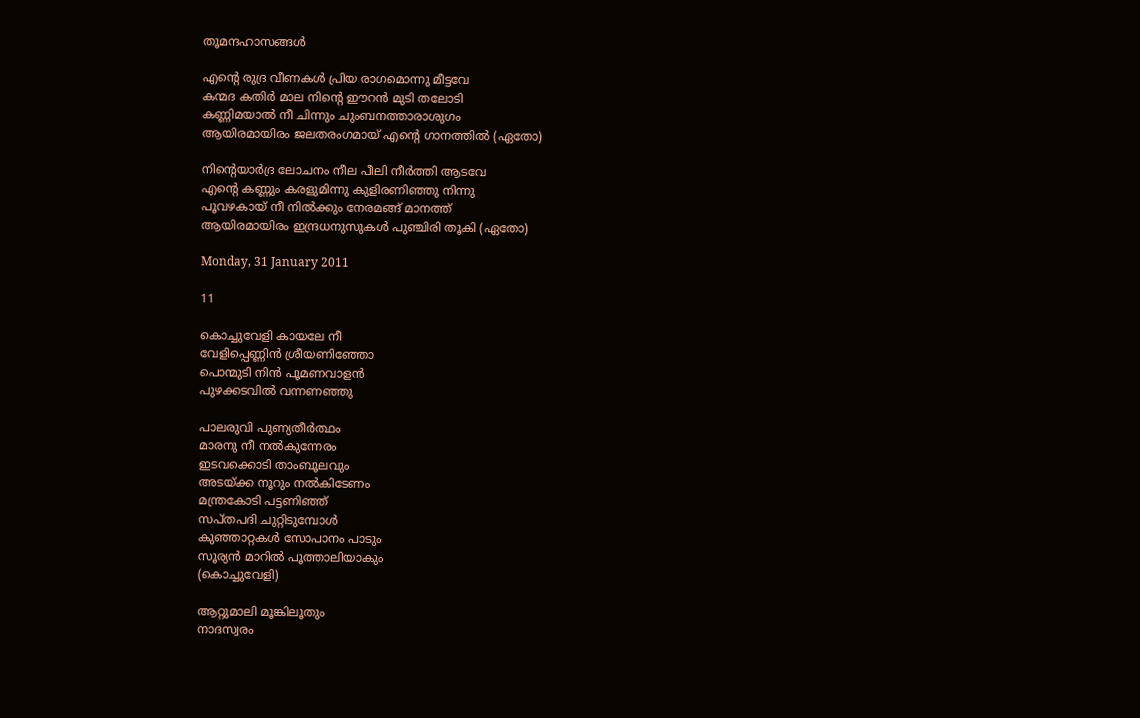തൂമന്ദഹാസങ്ങള്‍

എന്‍റെ രുദ്ര വീണകള്‍ പ്രിയ രാഗമൊന്നു മീട്ടവേ
കന്മദ കതിര്‍ മാല നിന്‍റെ ഈറന്‍ മുടി തലോടി
കണ്ണിമയാല്‍ നീ ചിന്നും ചുംബനത്താരാശുഗം
ആയിരമായിരം ജലതരംഗമായ് എന്‍റെ ഗാനത്തില്‍ (ഏതോ)

നിന്‍റെയാര്‍ദ്ര ലോചനം നീല പീലി നീര്‍ത്തി ആടവേ
എന്‍റെ കണ്ണും കരളുമിന്നു കുളിരണിഞ്ഞു നിന്നു
പൂവഴകായ് നീ നില്‍ക്കും നേരമങ്ങ് മാനത്ത്
ആയിരമായിരം ഇന്ദ്രധനുസുകള്‍ പുഞ്ചിരി തൂകി (ഏതോ)

Monday, 31 January 2011

11

കൊച്ചുവേളി കായലേ നീ
വേളിപ്പെണ്ണിന്‍ ശ്രീയണിഞ്ഞോ
പൊന്മുടി നിന്‍ പൂമണവാളന്‍
പുഴക്കടവില്‍ വന്നണഞ്ഞു

പാലരുവി പുണ്യതീര്‍ത്ഥം
മാരനു നീ നല്‍കുന്നേരം
ഇടവക്കൊടി താംബൂലവും
അടയ്ക്ക നൂറും നല്‍കിടേണം
മന്ത്രകോടി പട്ടണിഞ്ഞ്
സപ്തപദി ചുറ്റിടുമ്പോള്‍
കുഞ്ഞാറ്റകള്‍ സോപാനം പാടും
സൂര്യന്‍ മാറില്‍ പൂത്താലിയാകും
(കൊച്ചുവേളി)

ആറ്റുമാലി മൂങ്കിലൂതും
നാദസ്വരം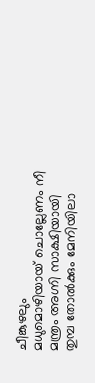ചീങ്കുഴലും
മധുമൊഴിയായ് ചൊല്ലേണം നീ
മന്ത്രം അഗ്നി സാക്ഷിയായി
തുമ്പ തോല്‍ക്കും മേനിയിലാ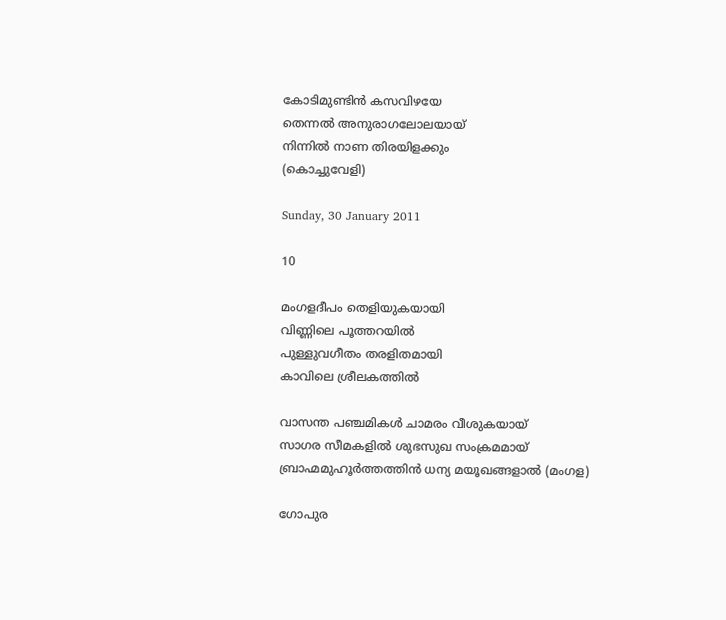കോടിമുണ്ടിന്‍ കസവിഴയേ
തെന്നല്‍ അനുരാഗലോലയായ്
നിന്നില്‍ നാണ തിരയിളക്കും
(കൊച്ചുവേളി)

Sunday, 30 January 2011

10

മംഗളദീപം തെളിയുകയായി
വിണ്ണിലെ പൂത്തറയില്‍
പുള്ളുവഗീതം തരളിതമായി
കാവിലെ ശ്രീലകത്തില്‍

വാസന്ത പഞ്ചമികള്‍ ചാമരം വീശുകയായ്
സാഗര സീമകളില്‍ ശുഭസുഖ സംക്രമമായ്
ബ്രാഹ്മമുഹൂര്‍ത്തത്തിന്‍ ധന്യ മയൂഖങ്ങളാല്‍ (മംഗള)

ഗോപുര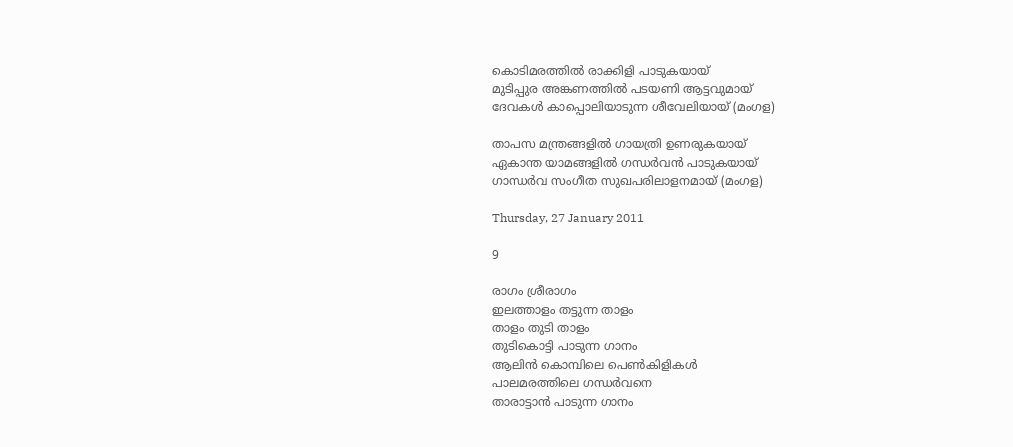കൊടിമരത്തില്‍ രാക്കിളി പാടുകയായ്
മുടിപ്പുര അങ്കണത്തില്‍ പടയണി ആട്ടവുമായ്
ദേവകള്‍ കാപ്പൊലിയാടുന്ന ശീവേലിയായ് (മംഗള)

താപസ മന്ത്രങ്ങളില്‍ ഗായത്രി ഉണരുകയായ്
ഏകാന്ത യാമങ്ങളില്‍ ഗന്ധര്‍വന്‍ പാടുകയായ്
ഗാന്ധര്‍വ സംഗീത സുഖപരിലാളനമായ് (മംഗള)

Thursday, 27 January 2011

9

രാഗം ശ്രീരാഗം
ഇലത്താളം തട്ടുന്ന താളം
താളം തുടി താളം
തുടികൊട്ടി പാടുന്ന ഗാനം
ആലിന്‍ കൊമ്പിലെ പെണ്‍കിളികള്‍
പാലമരത്തിലെ ഗന്ധര്‍വനെ
താരാട്ടാന്‍ പാടുന്ന ഗാനം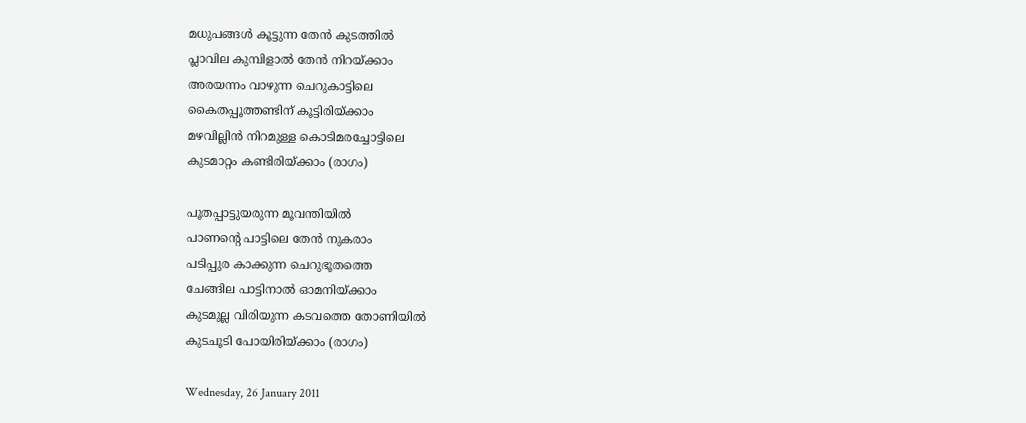മധുപങ്ങള്‍ കൂട്ടുന്ന തേന്‍ കുടത്തില്‍
പ്ലാവില കുമ്പിളാല്‍ തേന്‍ നിറയ്ക്കാം
അരയന്നം വാഴുന്ന ചെറുകാട്ടിലെ
കൈതപ്പൂത്തണ്ടിന് കൂട്ടിരിയ്ക്കാം
മഴവില്ലിന്‍ നിറമുള്ള കൊടിമരച്ചോട്ടിലെ
കുടമാറ്റം കണ്ടിരിയ്ക്കാം (രാഗം)

പൂതപ്പാട്ടുയരുന്ന മൂവന്തിയില്‍
പാണന്‍റെ പാട്ടിലെ തേന്‍ നുകരാം
പടിപ്പുര കാക്കുന്ന ചെറുഭൂതത്തെ
ചേങ്ങില പാട്ടിനാല്‍ ഓമനിയ്ക്കാം
കുടമുല്ല വിരിയുന്ന കടവത്തെ തോണിയില്‍
കുടചൂടി പോയിരിയ്ക്കാം (രാഗം)

Wednesday, 26 January 2011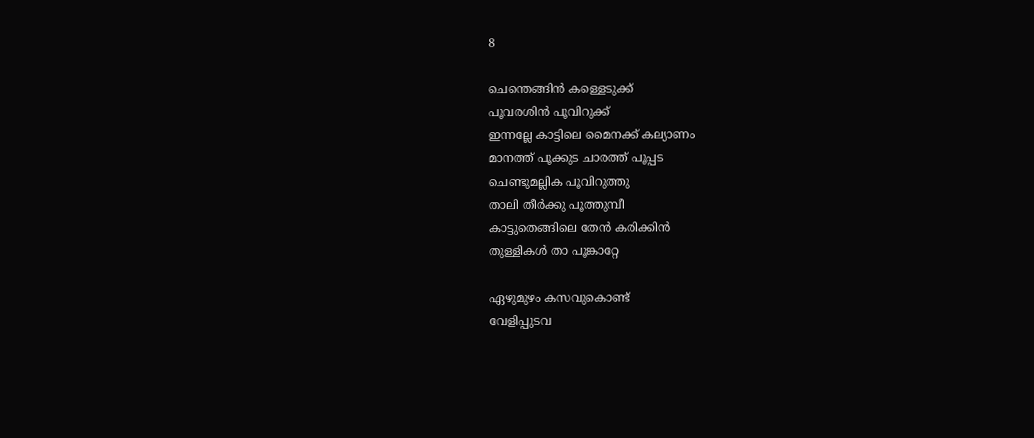8

ചെന്തെങ്ങിന്‍ കള്ളെടുക്ക്
പൂവരശിന്‍ പൂവിറുക്ക്
ഇന്നല്ലേ കാട്ടിലെ മൈനക്ക് കല്യാണം
മാനത്ത്‌ പൂക്കുട ചാരത്ത് പൂപ്പട
ചെണ്ടുമല്ലിക പൂവിറുത്തു
താലി തീര്‍ക്കു പൂത്തുമ്പീ
കാട്ടുതെങ്ങിലെ തേന്‍ കരിക്കിന്‍
തുള്ളികള്‍ താ പൂങ്കാറ്റേ

ഏഴുമുഴം കസവുകൊണ്ട്
വേളിപ്പുടവ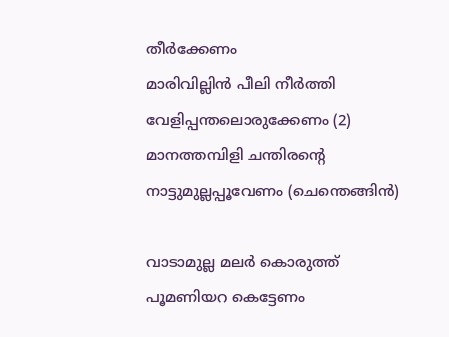തീര്‍ക്കേണം
മാരിവില്ലിന്‍ പീലി നീര്‍ത്തി
വേളിപ്പന്തലൊരുക്കേണം (2)
മാനത്തമ്പിളി ചന്തിരന്റെ നാട്ടുമുല്ലപ്പൂവേണം (ചെന്തെങ്ങിന്‍)

വാടാമുല്ല മലര്‍ കൊരുത്ത്
പൂമണിയറ കെട്ടേണം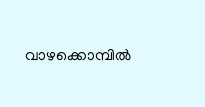വാഴക്കൊമ്പില്‍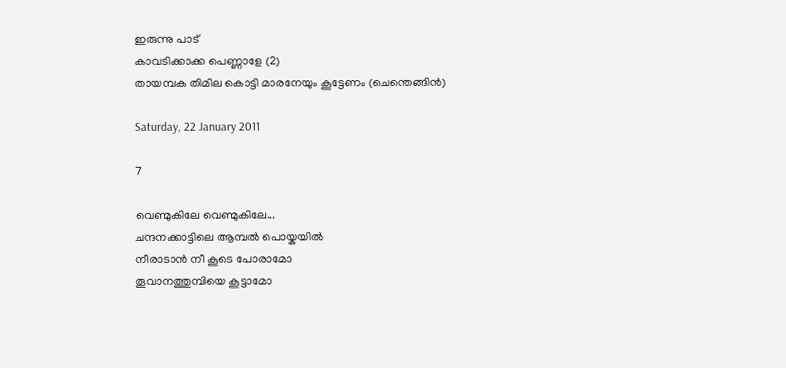ഇരുന്നു പാട്
കാവടിക്കാക്ക പെണ്ണാളേ (2)
തായമ്പക തിമില കൊട്ടി മാരനേയും കൂട്ടേണം (ചെന്തെങ്ങിന്‍)

Saturday, 22 January 2011

7

വെണ്മുകിലേ വെണ്മുകിലേ...
ചന്ദനക്കാട്ടിലെ ആമ്പല്‍ പൊയ്കയില്‍
നീരാടാന്‍ നീ കൂടെ പോരാമോ
തൂവാനത്തുമ്പിയെ കൂട്ടാമോ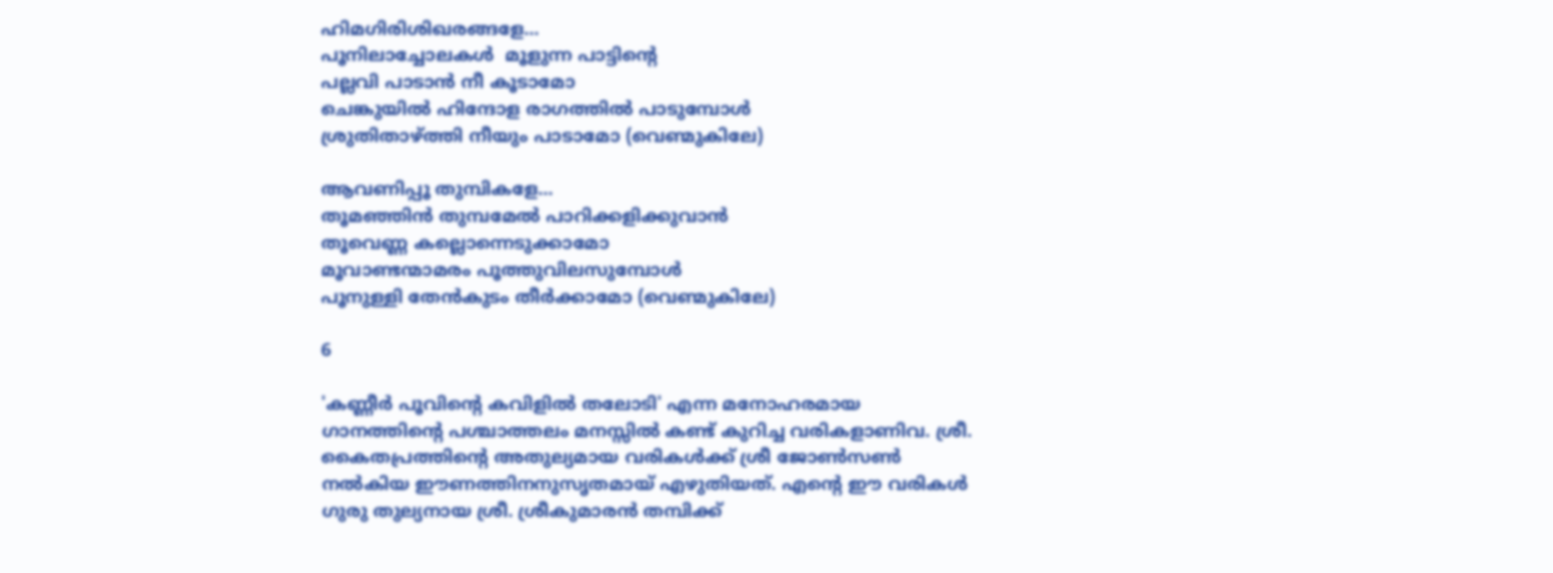ഹിമഗിരിശിഖരങ്ങളേ...
പൂനിലാച്ചോലകള്‍  മൂളുന്ന പാട്ടിന്‍റെ
പല്ലവി പാടാന്‍ നീ കൂടാമോ
ചെങ്കുയില്‍ ഹിന്ദോള രാഗത്തില്‍ പാടുമ്പോള്‍
ശ്രുതിതാഴ്ത്തി നീയും പാടാമോ (വെണ്മുകിലേ)

ആവണിപ്പൂ തുമ്പികളേ...
തൂമഞ്ഞിന്‍ തുമ്പമേല്‍ പാറിക്കളിക്കുവാന്‍
തൂവെണ്ണ കല്ലൊന്നെടുക്കാമോ
മൂവാണ്ടന്മാമരം പൂത്തുവിലസുമ്പോള്‍
പൂനുള്ളി തേന്‍കുടം തീര്‍ക്കാമോ (വെണ്മുകിലേ)

6

'കണ്ണീര്‍ പൂവിന്‍റെ കവിളില്‍ തലോടി' എന്ന മനോഹരമായ ഗാനത്തിന്‍റെ പശ്ചാത്തലം മനസ്സില്‍ കണ്ട് കുറിച്ച വരികളാണിവ. ശ്രീ. കൈതപ്രത്തിന്‍റെ അതുല്യമായ വരികള്‍ക്ക് ശ്രീ ജോണ്‍സണ്‍ നല്‍കിയ ഈണത്തിനനുസൃതമായ് എഴുതിയത്. എന്‍റെ ഈ വരികള്‍ ഗുരു തുല്യനായ ശ്രീ. ശ്രീകുമാരന്‍ തമ്പിക്ക്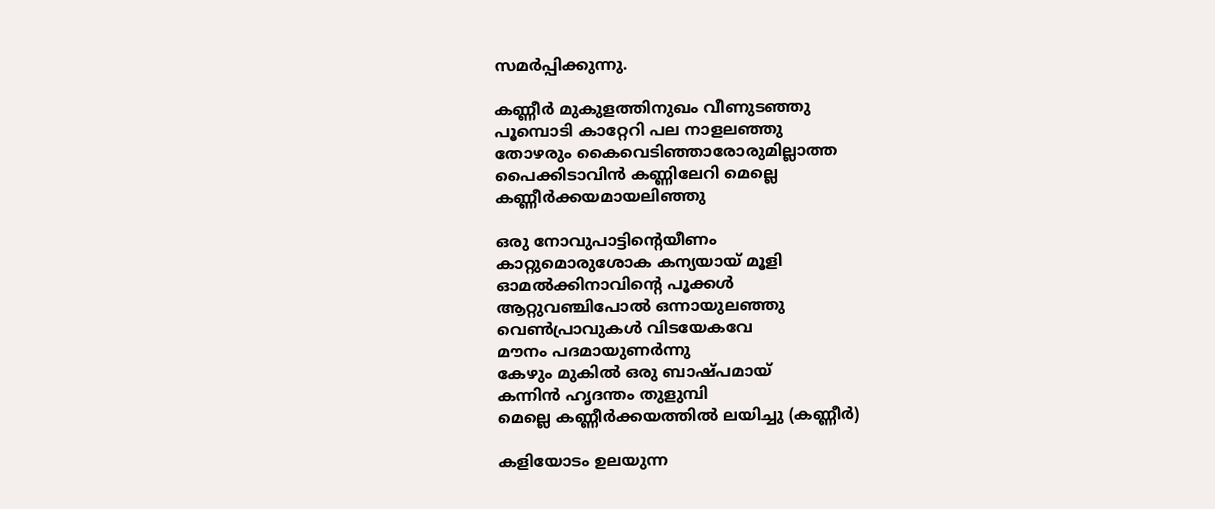സമര്‍പ്പിക്കുന്നു.

കണ്ണീര്‍ മുകുളത്തിനുഖം വീണുടഞ്ഞു
പൂമ്പൊടി കാറ്റേറി പല നാളലഞ്ഞു
തോഴരും കൈവെടിഞ്ഞാരോരുമില്ലാത്ത
പൈക്കിടാവിന്‍ കണ്ണിലേറി മെല്ലെ
കണ്ണീര്‍ക്കയമായലിഞ്ഞു

ഒരു നോവുപാട്ടിന്‍റെയീണം
കാറ്റുമൊരുശോക കന്യയായ് മൂളി
ഓമല്‍ക്കിനാവിന്റെ പൂക്കള്‍
ആറ്റുവഞ്ചിപോല്‍ ഒന്നായുലഞ്ഞു
വെണ്‍പ്രാവുകള്‍ വിടയേകവേ
മൗനം പദമായുണര്‍ന്നു
കേഴും മുകില്‍ ഒരു ബാഷ്പമായ്
കന്നിന്‍ ഹൃദന്തം തുളുമ്പി
മെല്ലെ കണ്ണീര്‍ക്കയത്തില്‍ ലയിച്ചു (കണ്ണീര്‍)

കളിയോടം ഉലയുന്ന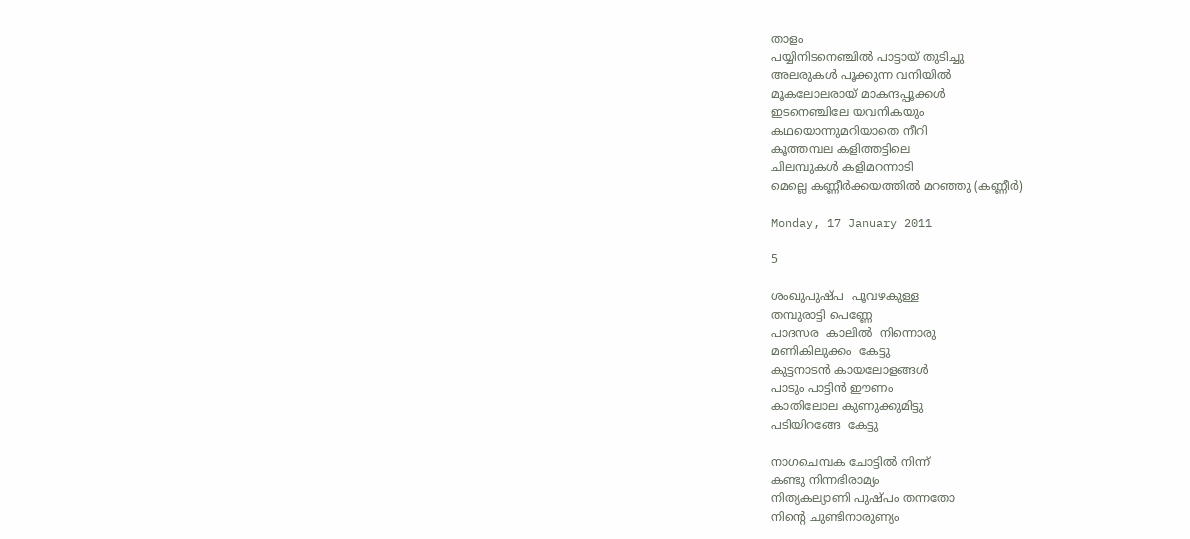താളം
പയ്യിനിടനെഞ്ചില്‍ പാട്ടായ് തുടിച്ചു
അലരുകള്‍ പൂക്കുന്ന വനിയില്‍
മൂകലോലരായ് മാകന്ദപ്പൂക്കള്‍
ഇടനെഞ്ചിലേ യവനികയും
കഥയൊന്നുമറിയാതെ നീറി
കൂത്തമ്പല കളിത്തട്ടിലെ
ചിലമ്പുകള്‍ കളിമറന്നാടി
മെല്ലെ കണ്ണീര്‍ക്കയത്തില്‍ മറഞ്ഞു (കണ്ണീര്‍)

Monday, 17 January 2011

5

ശംഖുപുഷ്പ  പൂവഴകുള്ള
തമ്പുരാട്ടി പെണ്ണേ
പാദസര  കാലില്‍  നിന്നൊരു
മണികിലുക്കം  കേട്ടു
കുട്ടനാടന്‍ കായലോളങ്ങള്‍
പാടും പാട്ടിന്‍‍ ഈണം
കാതിലോല കുണുക്കുമിട്ടു
പടിയിറങ്ങേ  കേട്ടു

നാഗചെമ്പക ചോട്ടില്‍ നിന്ന്
കണ്ടു നിന്നഭിരാമ്യം
നിത്യകല്യാണി പുഷ്പം തന്നതോ
നിന്‍റെ ചുണ്ടിനാരുണ്യം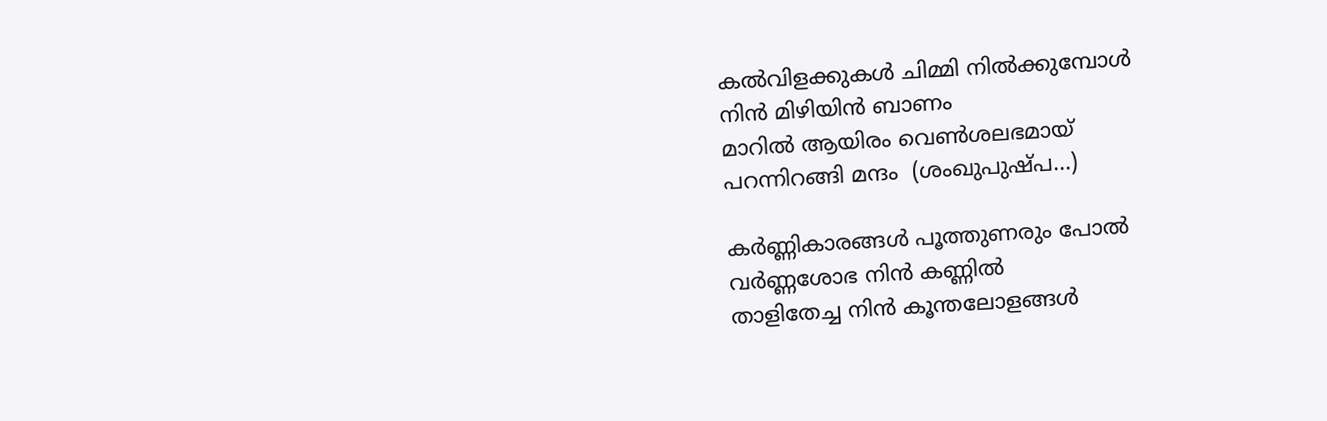കല്‍വിളക്കുകള്‍ ചിമ്മി നില്‍ക്കുമ്പോള്‍
നിന്‍ മിഴിയിന്‍ ബാണം
മാറില്‍ ആയിരം വെണ്‍ശലഭമായ്
പറന്നിറങ്ങി മന്ദം  (ശംഖുപുഷ്പ...)

കര്‍ണ്ണികാരങ്ങള്‍ പൂത്തുണരും പോല്‍
വര്‍ണ്ണശോഭ നിന്‍ കണ്ണില്‍
താളിതേച്ച നിന്‍ കൂന്തലോളങ്ങള്‍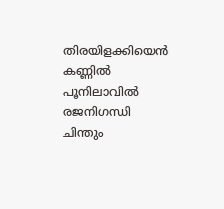തിരയിളക്കിയെന്‍ കണ്ണില്‍
പൂനിലാവില്‍ രജനിഗന്ധി
ചിന്തും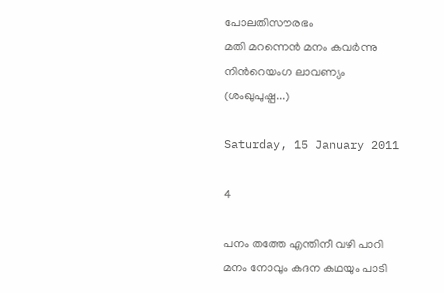പോലതിസൗരഭം
മതി മറന്നെന്‍ മനം കവര്‍ന്നു
നിന്‍റെയംഗ ലാവണ്യം (ശംഖുപുഷ്പ...)

Saturday, 15 January 2011

4

പനം തത്തേ എന്തിനീ വഴി പാറി
മനം നോവും കദന കഥയും പാടി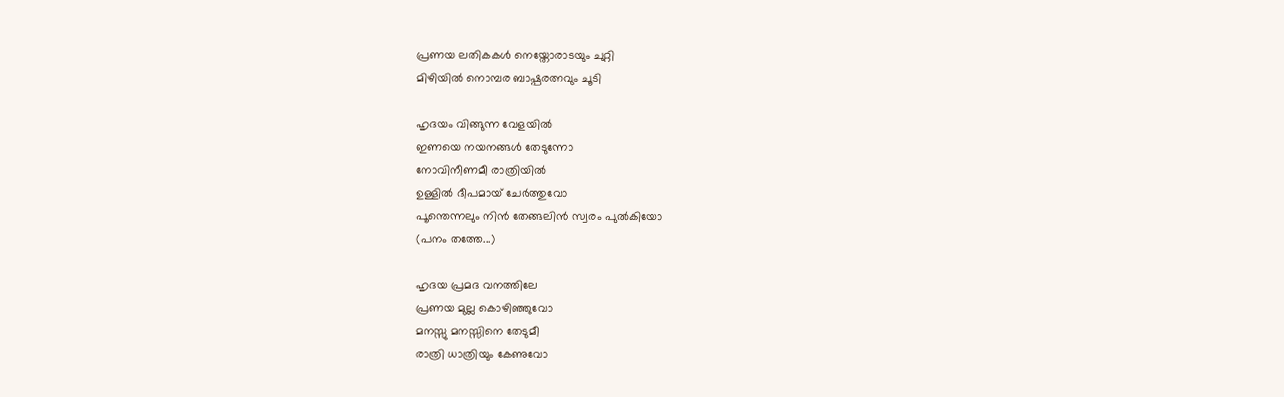പ്രണയ ലതികകള്‍ നെയ്തോരാടയും ചുറ്റി
മിഴിയില്‍ നൊമ്പര ബാഷ്പരത്നവും ചൂടി

ഹൃദയം വിങ്ങുന്ന വേളയില്‍
ഇണയെ നയനങ്ങള്‍ തേടുന്നോ
നോവിനീണമീ രാത്രിയില്‍
ഉള്ളില്‍ ദീപമായ് ചേര്‍ത്തുവോ
പൂന്തെന്നലും നിന്‍ തേങ്ങലിന്‍ സ്വരം പുല്‍കിയോ
(പനം തത്തേ...)

ഹൃദയ പ്രമദ വനത്തിലേ
പ്രണയ മുല്ല കൊഴിഞ്ഞുവോ
മനസ്സു മനസ്സിനെ തേടുമീ
രാത്രി ധാത്രിയും കേണുവോ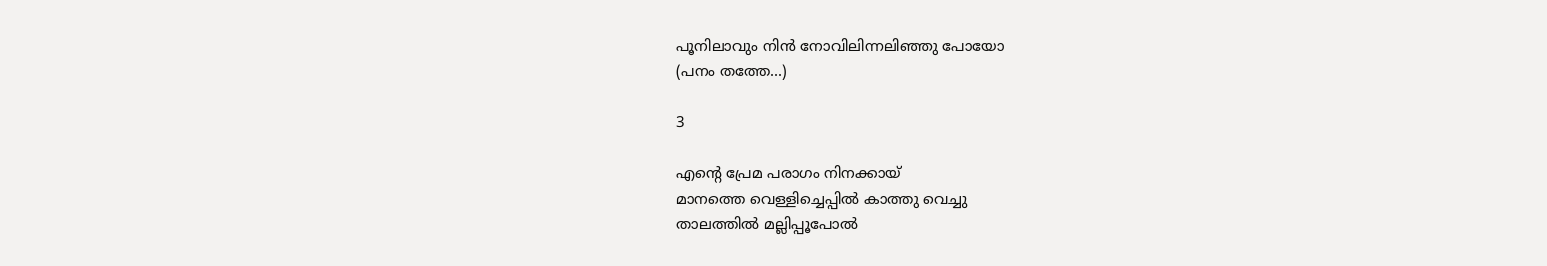പൂനിലാവും നിന്‍ നോവിലിന്നലിഞ്ഞു പോയോ
(പനം തത്തേ...)

3

എന്‍റെ പ്രേമ പരാഗം നിനക്കായ്‌
മാനത്തെ വെള്ളിച്ചെപ്പില്‍ കാത്തു വെച്ചു
താലത്തില്‍ മല്ലിപ്പൂപോല്‍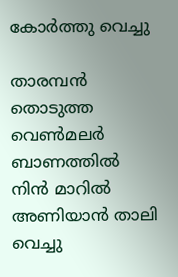കോര്‍ത്തു വെച്ചു

താരമ്പന്‍ തൊടുത്ത വെണ്‍മലര്‍ ബാണത്തില്‍
നിന്‍ മാറില്‍ അണിയാന്‍ താലി വെച്ചു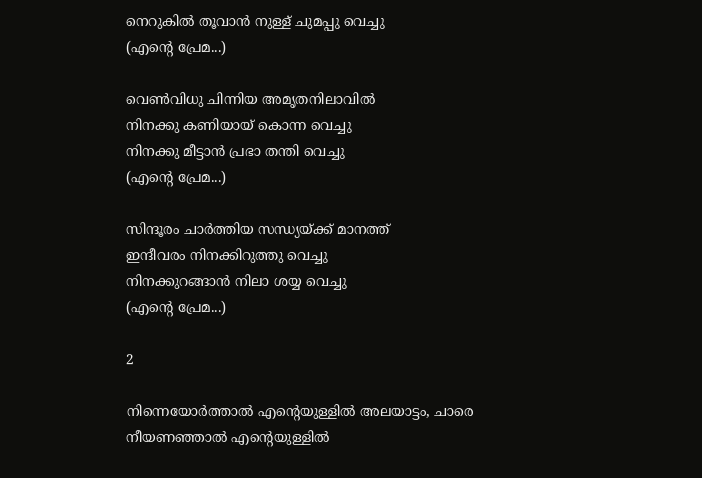നെറുകില്‍ തൂവാന്‍ നുള്ള് ചുമപ്പു വെച്ചു
(എന്‍റെ പ്രേമ...)

വെണ്‍വിധു ചിന്നിയ അമൃതനിലാവില്‍
നിനക്കു കണിയായ് കൊന്ന വെച്ചു
നിനക്കു മീട്ടാന്‍ പ്രഭാ തന്തി വെച്ചു
(എന്‍റെ പ്രേമ...)

സിന്ദൂരം ചാര്‍ത്തിയ സന്ധ്യയ്ക്ക് മാനത്ത്
ഇന്ദീവരം നിനക്കിറുത്തു വെച്ചു
നിനക്കുറങ്ങാന്‍ നിലാ ശയ്യ വെച്ചു
(എന്‍റെ പ്രേമ...)

2

നിന്നെയോര്‍ത്താല്‍ എന്‍റെയുള്ളില്‍ അലയാട്ടം, ചാരെ
നീയണഞ്ഞാല്‍ എന്‍റെയുള്ളില്‍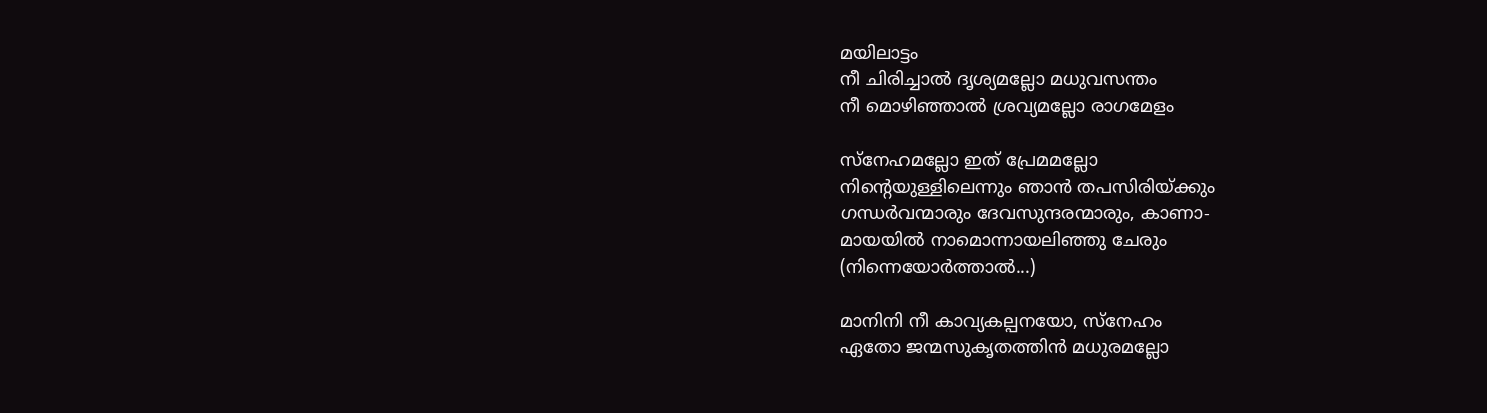മയിലാട്ടം
നീ ചിരിച്ചാല്‍ ദൃശ്യമല്ലോ മധുവസന്തം
നീ മൊഴിഞ്ഞാല്‍ ശ്രവ്യമല്ലോ രാഗമേളം

സ്നേഹമല്ലോ ഇത് പ്രേമമല്ലോ
നിന്‍റെയുള്ളിലെന്നും ഞാന്‍ തപസിരിയ്ക്കും
ഗന്ധര്‍വന്മാരും ദേവസുന്ദരന്മാരും, കാണാ-
മായയില്‍ നാമൊന്നായലിഞ്ഞു ചേരും
(നിന്നെയോര്‍ത്താല്‍...)

മാനിനി നീ കാവ്യകല്പനയോ, സ്നേഹം
ഏതോ ജന്മസുകൃതത്തിന്‍ മധുരമല്ലോ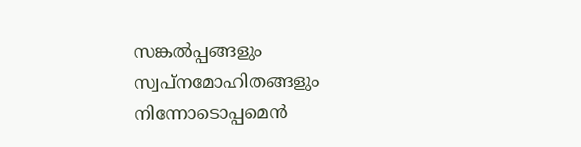സങ്കല്‍പ്പങ്ങളും സ്വപ്നമോഹിതങ്ങളും
നിന്നോടൊപ്പമെന്‍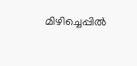മിഴിച്ചെപ്പില്‍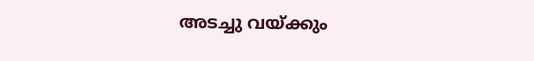അടച്ചു വയ്ക്കും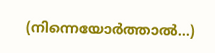(നിന്നെയോര്‍ത്താല്‍...)